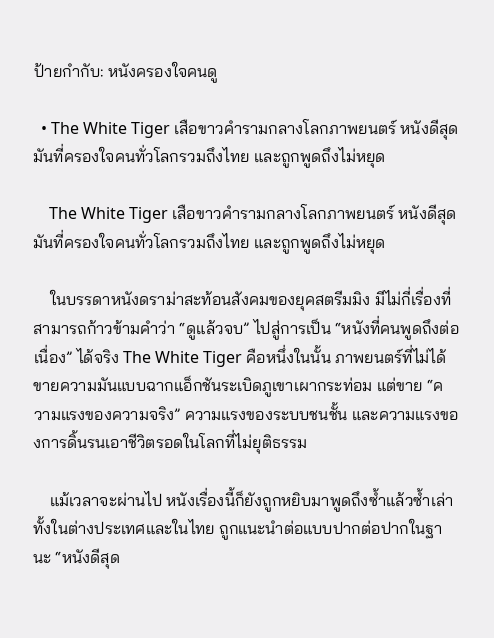ป้ายกำกับ: หนังครองใจคนดู

  • The White Tiger เสือขาวคำรามกลางโลกภาพยนตร์ หนังดีสุดมันที่ครองใจคนทั่วโลกรวมถึงไทย และถูกพูดถึงไม่หยุด

    The White Tiger เสือขาวคำรามกลางโลกภาพยนตร์ หนังดีสุดมันที่ครองใจคนทั่วโลกรวมถึงไทย และถูกพูดถึงไม่หยุด

    ในบรรดาหนังดราม่าสะท้อนสังคมของยุคสตรีมมิง มีไม่กี่เรื่องที่สามารถก้าวข้ามคำว่า “ดูแล้วจบ” ไปสู่การเป็น “หนังที่คนพูดถึงต่อเนื่อง” ได้จริง The White Tiger คือหนึ่งในนั้น ภาพยนตร์ที่ไม่ได้ขายความมันแบบฉากแอ็กชันระเบิดภูเขาเผากระท่อม แต่ขาย “ความแรงของความจริง” ความแรงของระบบชนชั้น และความแรงของการดิ้นรนเอาชีวิตรอดในโลกที่ไม่ยุติธรรม

    แม้เวลาจะผ่านไป หนังเรื่องนี้ก็ยังถูกหยิบมาพูดถึงซ้ำแล้วซ้ำเล่า ทั้งในต่างประเทศและในไทย ถูกแนะนำต่อแบบปากต่อปากในฐานะ “หนังดีสุด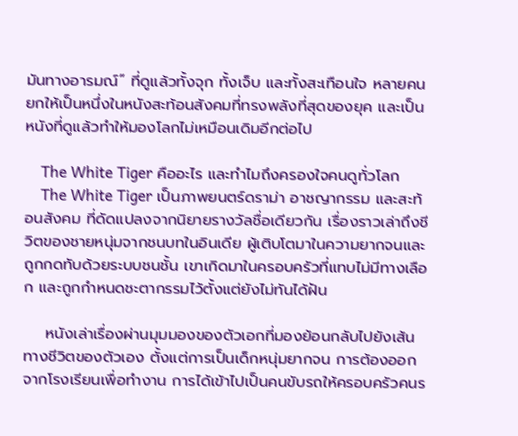มันทางอารมณ์” ที่ดูแล้วทั้งจุก ทั้งเจ็บ และทั้งสะเทือนใจ หลายคนยกให้เป็นหนึ่งในหนังสะท้อนสังคมที่ทรงพลังที่สุดของยุค และเป็นหนังที่ดูแล้วทำให้มองโลกไม่เหมือนเดิมอีกต่อไป

    The White Tiger คืออะไร และทำไมถึงครองใจคนดูทั่วโลก
    The White Tiger เป็นภาพยนตร์ดราม่า อาชญากรรม และสะท้อนสังคม ที่ดัดแปลงจากนิยายรางวัลชื่อเดียวกัน เรื่องราวเล่าถึงชีวิตของชายหนุ่มจากชนบทในอินเดีย ผู้เติบโตมาในความยากจนและถูกกดทับด้วยระบบชนชั้น เขาเกิดมาในครอบครัวที่แทบไม่มีทางเลือก และถูกกำหนดชะตากรรมไว้ตั้งแต่ยังไม่ทันได้ฝัน

    หนังเล่าเรื่องผ่านมุมมองของตัวเอกที่มองย้อนกลับไปยังเส้นทางชีวิตของตัวเอง ตั้งแต่การเป็นเด็กหนุ่มยากจน การต้องออกจากโรงเรียนเพื่อทำงาน การได้เข้าไปเป็นคนขับรถให้ครอบครัวคนร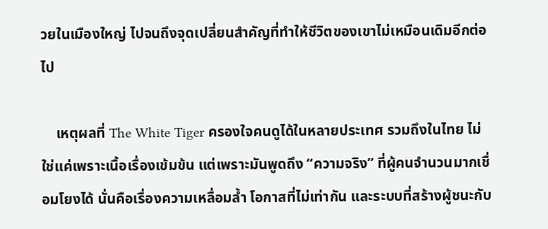วยในเมืองใหญ่ ไปจนถึงจุดเปลี่ยนสำคัญที่ทำให้ชีวิตของเขาไม่เหมือนเดิมอีกต่อไป

    เหตุผลที่ The White Tiger ครองใจคนดูได้ในหลายประเทศ รวมถึงในไทย ไม่ใช่แค่เพราะเนื้อเรื่องเข้มข้น แต่เพราะมันพูดถึง “ความจริง” ที่ผู้คนจำนวนมากเชื่อมโยงได้ นั่นคือเรื่องความเหลื่อมล้ำ โอกาสที่ไม่เท่ากัน และระบบที่สร้างผู้ชนะกับ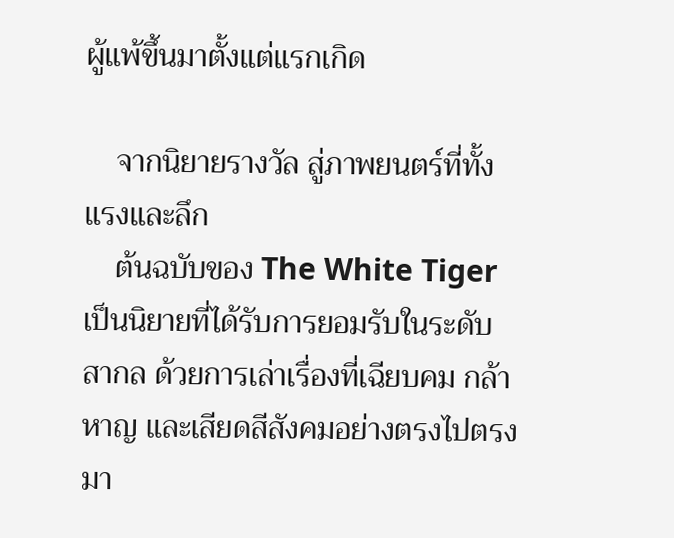ผู้แพ้ขึ้นมาตั้งแต่แรกเกิด

    จากนิยายรางวัล สู่ภาพยนตร์ที่ทั้งแรงและลึก
    ต้นฉบับของ The White Tiger เป็นนิยายที่ได้รับการยอมรับในระดับสากล ด้วยการเล่าเรื่องที่เฉียบคม กล้าหาญ และเสียดสีสังคมอย่างตรงไปตรงมา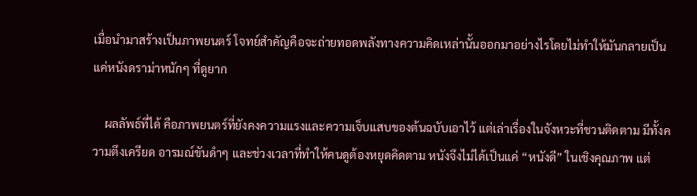เมื่อนำมาสร้างเป็นภาพยนตร์ โจทย์สำคัญคือจะถ่ายทอดพลังทางความคิดเหล่านั้นออกมาอย่างไรโดยไม่ทำให้มันกลายเป็นแค่หนังดราม่าหนักๆ ที่ดูยาก

    ผลลัพธ์ที่ได้ คือภาพยนตร์ที่ยังคงความแรงและความเจ็บแสบของต้นฉบับเอาไว้ แต่เล่าเรื่องในจังหวะที่ชวนติดตาม มีทั้งความตึงเครียด อารมณ์ขันดำๆ และช่วงเวลาที่ทำให้คนดูต้องหยุดคิดตาม หนังจึงไม่ได้เป็นแค่ “หนังดี” ในเชิงคุณภาพ แต่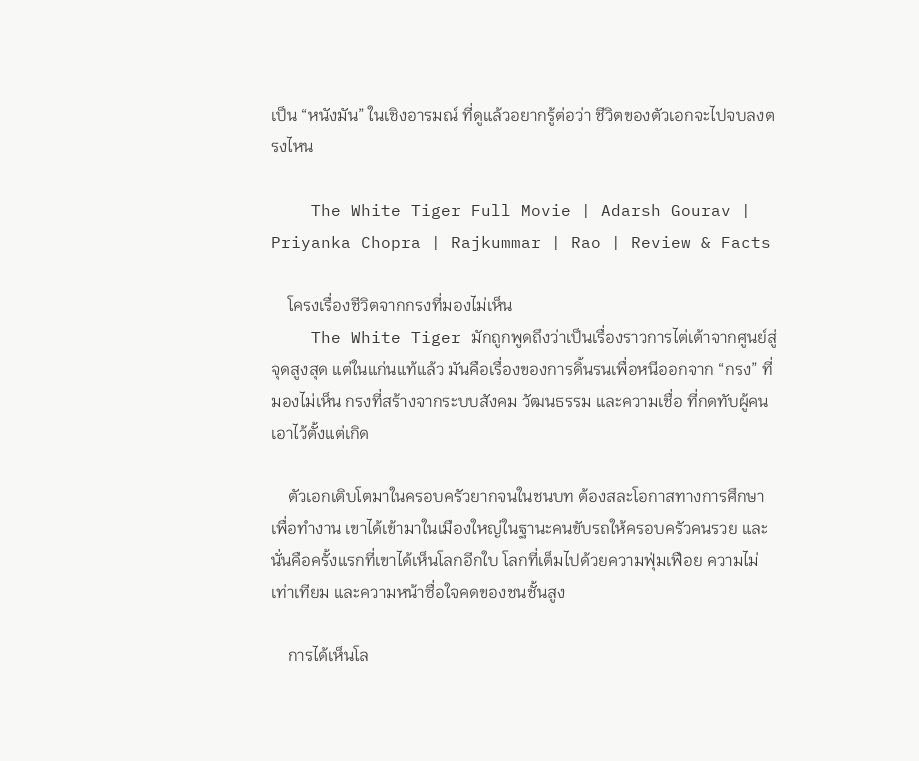เป็น “หนังมัน” ในเชิงอารมณ์ ที่ดูแล้วอยากรู้ต่อว่า ชีวิตของตัวเอกจะไปจบลงตรงไหน

    The White Tiger Full Movie | Adarsh Gourav | Priyanka Chopra | Rajkummar | Rao | Review & Facts

    โครงเรื่องชีวิตจากกรงที่มองไม่เห็น
    The White Tiger มักถูกพูดถึงว่าเป็นเรื่องราวการไต่เต้าจากศูนย์สู่จุดสูงสุด แต่ในแก่นแท้แล้ว มันคือเรื่องของการดิ้นรนเพื่อหนีออกจาก “กรง” ที่มองไม่เห็น กรงที่สร้างจากระบบสังคม วัฒนธรรม และความเชื่อ ที่กดทับผู้คนเอาไว้ตั้งแต่เกิด

    ตัวเอกเติบโตมาในครอบครัวยากจนในชนบท ต้องสละโอกาสทางการศึกษาเพื่อทำงาน เขาได้เข้ามาในเมืองใหญ่ในฐานะคนขับรถให้ครอบครัวคนรวย และนั่นคือครั้งแรกที่เขาได้เห็นโลกอีกใบ โลกที่เต็มไปด้วยความฟุ่มเฟือย ความไม่เท่าเทียม และความหน้าซื่อใจคดของชนชั้นสูง

    การได้เห็นโล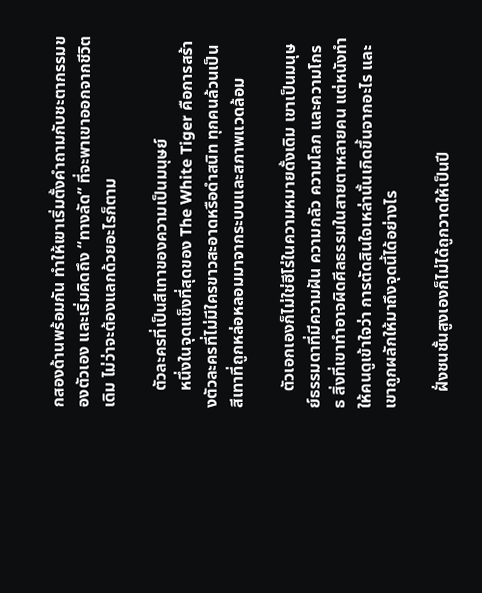กสองด้านพร้อมกัน ทำให้เขาเริ่มตั้งคำถามกับชะตากรรมของตัวเอง และเริ่มคิดถึง “ทางลัด” ที่จะพาเขาออกจากชีวิตเดิม ไม่ว่าจะต้องแลกด้วยอะไรก็ตาม

    ตัวละครที่เป็นสีเทาของความเป็นมนุษย์
    หนึ่งในจุดแข็งที่สุดของ The White Tiger คือการสร้างตัวละครที่ไม่มีใครขาวสะอาดหรือดำสนิท ทุกคนล้วนเป็นสีเทาที่ถูกหล่อหลอมมาจากระบบและสภาพแวดล้อม

    ตัวเอกเองก็ไม่ใช่ฮีโร่ในความหมายดั้งเดิม เขาเป็นมนุษย์ธรรมดาที่มีความฝัน ความกลัว ความโลภ และความโกรธ สิ่งที่เขาทำอาจผิดศีลธรรมในสายตาหลายคน แต่หนังทำให้คนดูเข้าใจว่า การตัดสินใจเหล่านั้นเกิดขึ้นจากอะไร และเขาถูกผลักให้มาถึงจุดนี้ได้อย่างไร

    ฝั่งชนชั้นสูงเองก็ไม่ได้ถูกวาดให้เป็นปี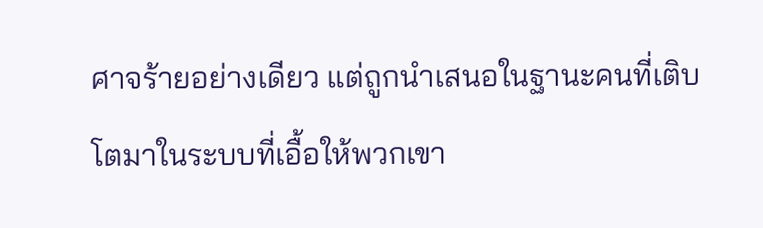ศาจร้ายอย่างเดียว แต่ถูกนำเสนอในฐานะคนที่เติบโตมาในระบบที่เอื้อให้พวกเขา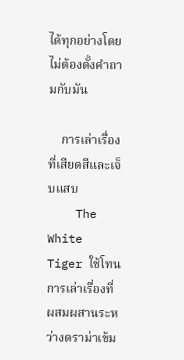ได้ทุกอย่างโดยไม่ต้องตั้งคำถามกับมัน

    การเล่าเรื่องที่เสียดสีและเจ็บแสบ
    The White Tiger ใช้โทนการเล่าเรื่องที่ผสมผสานระหว่างดราม่าเข้ม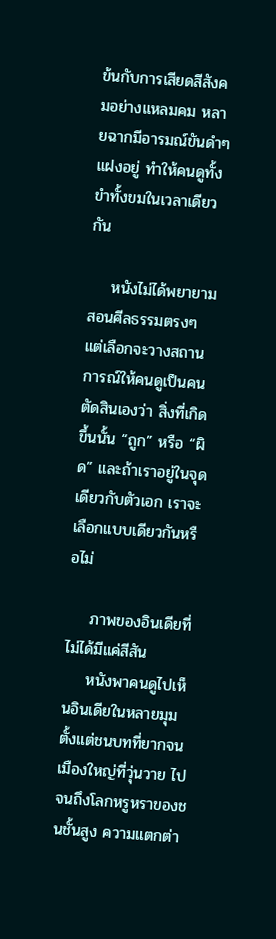ข้นกับการเสียดสีสังคมอย่างแหลมคม หลายฉากมีอารมณ์ขันดำๆ แฝงอยู่ ทำให้คนดูทั้งขำทั้งขมในเวลาเดียวกัน

    หนังไม่ได้พยายามสอนศีลธรรมตรงๆ แต่เลือกจะวางสถานการณ์ให้คนดูเป็นคนตัดสินเองว่า สิ่งที่เกิดขึ้นนั้น “ถูก” หรือ “ผิด” และถ้าเราอยู่ในจุดเดียวกับตัวเอก เราจะเลือกแบบเดียวกันหรือไม่

    ภาพของอินเดียที่ไม่ได้มีแค่สีสัน
    หนังพาคนดูไปเห็นอินเดียในหลายมุม ตั้งแต่ชนบทที่ยากจน เมืองใหญ่ที่วุ่นวาย ไปจนถึงโลกหรูหราของชนชั้นสูง ความแตกต่า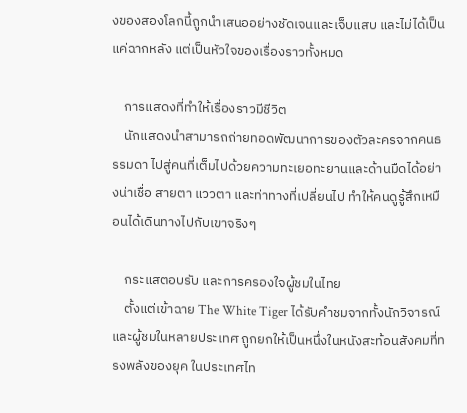งของสองโลกนี้ถูกนำเสนออย่างชัดเจนและเจ็บแสบ และไม่ได้เป็นแค่ฉากหลัง แต่เป็นหัวใจของเรื่องราวทั้งหมด

    การแสดงที่ทำให้เรื่องราวมีชีวิต
    นักแสดงนำสามารถถ่ายทอดพัฒนาการของตัวละครจากคนธรรมดา ไปสู่คนที่เต็มไปด้วยความทะเยอทะยานและด้านมืดได้อย่างน่าเชื่อ สายตา แววตา และท่าทางที่เปลี่ยนไป ทำให้คนดูรู้สึกเหมือนได้เดินทางไปกับเขาจริงๆ

    กระแสตอบรับ และการครองใจผู้ชมในไทย
    ตั้งแต่เข้าฉาย The White Tiger ได้รับคำชมจากทั้งนักวิจารณ์และผู้ชมในหลายประเทศ ถูกยกให้เป็นหนึ่งในหนังสะท้อนสังคมที่ทรงพลังของยุค ในประเทศไท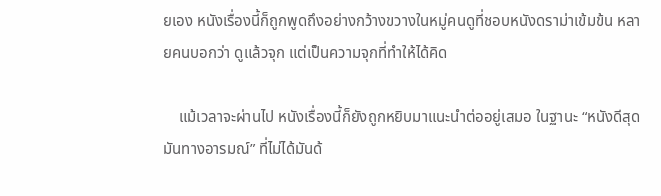ยเอง หนังเรื่องนี้ก็ถูกพูดถึงอย่างกว้างขวางในหมู่คนดูที่ชอบหนังดราม่าเข้มข้น หลายคนบอกว่า ดูแล้วจุก แต่เป็นความจุกที่ทำให้ได้คิด

    แม้เวลาจะผ่านไป หนังเรื่องนี้ก็ยังถูกหยิบมาแนะนำต่ออยู่เสมอ ในฐานะ “หนังดีสุดมันทางอารมณ์” ที่ไม่ได้มันด้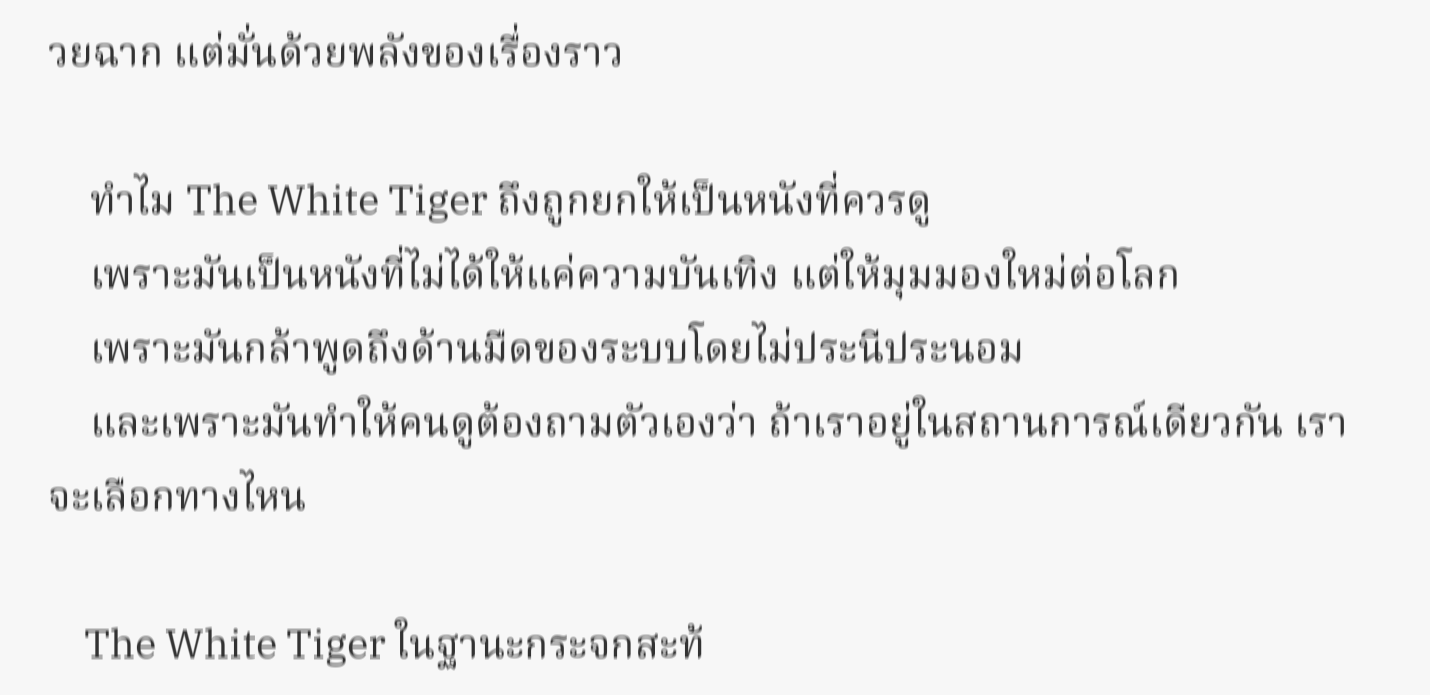วยฉาก แต่มั่นด้วยพลังของเรื่องราว

    ทำไม The White Tiger ถึงถูกยกให้เป็นหนังที่ควรดู
    เพราะมันเป็นหนังที่ไม่ได้ให้แค่ความบันเทิง แต่ให้มุมมองใหม่ต่อโลก
    เพราะมันกล้าพูดถึงด้านมืดของระบบโดยไม่ประนีประนอม
    และเพราะมันทำให้คนดูต้องถามตัวเองว่า ถ้าเราอยู่ในสถานการณ์เดียวกัน เราจะเลือกทางไหน

    The White Tiger ในฐานะกระจกสะท้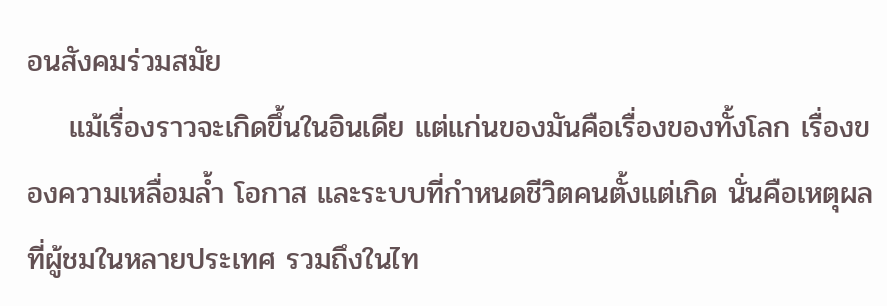อนสังคมร่วมสมัย
    แม้เรื่องราวจะเกิดขึ้นในอินเดีย แต่แก่นของมันคือเรื่องของทั้งโลก เรื่องของความเหลื่อมล้ำ โอกาส และระบบที่กำหนดชีวิตคนตั้งแต่เกิด นั่นคือเหตุผลที่ผู้ชมในหลายประเทศ รวมถึงในไท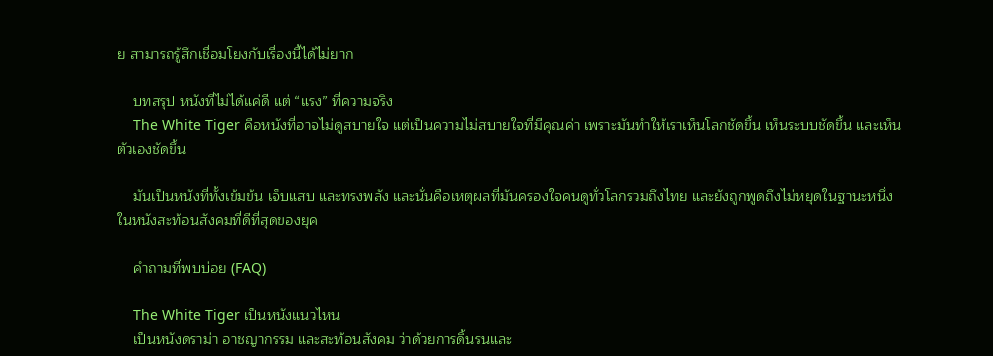ย สามารถรู้สึกเชื่อมโยงกับเรื่องนี้ได้ไม่ยาก

    บทสรุป หนังที่ไม่ได้แค่ดี แต่ “แรง” ที่ความจริง
    The White Tiger คือหนังที่อาจไม่ดูสบายใจ แต่เป็นความไม่สบายใจที่มีคุณค่า เพราะมันทำให้เราเห็นโลกชัดขึ้น เห็นระบบชัดขึ้น และเห็นตัวเองชัดขึ้น

    มันเป็นหนังที่ทั้งเข้มข้น เจ็บแสบ และทรงพลัง และนั่นคือเหตุผลที่มันครองใจคนดูทั่วโลกรวมถึงไทย และยังถูกพูดถึงไม่หยุดในฐานะหนึ่งในหนังสะท้อนสังคมที่ดีที่สุดของยุค

    คำถามที่พบบ่อย (FAQ)

    The White Tiger เป็นหนังแนวไหน
    เป็นหนังดราม่า อาชญากรรม และสะท้อนสังคม ว่าด้วยการดิ้นรนและ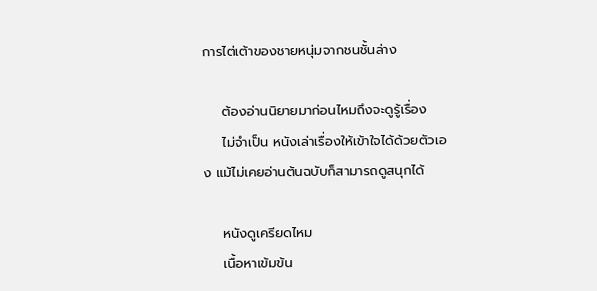การไต่เต้าของชายหนุ่มจากชนชั้นล่าง

    ต้องอ่านนิยายมาก่อนไหมถึงจะดูรู้เรื่อง
    ไม่จำเป็น หนังเล่าเรื่องให้เข้าใจได้ด้วยตัวเอง แม้ไม่เคยอ่านต้นฉบับก็สามารถดูสนุกได้

    หนังดูเครียดไหม
    เนื้อหาเข้มข้น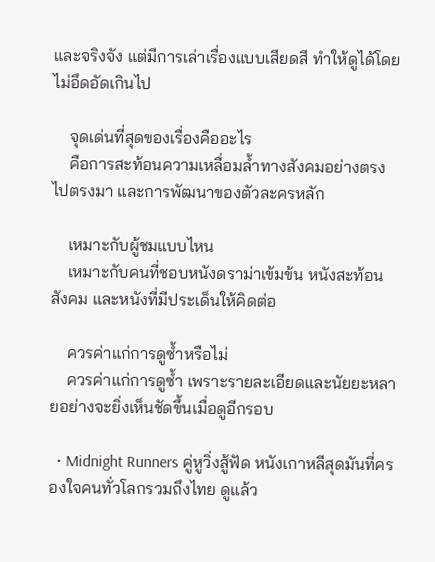และจริงจัง แต่มีการเล่าเรื่องแบบเสียดสี ทำให้ดูได้โดยไม่อึดอัดเกินไป

    จุดเด่นที่สุดของเรื่องคืออะไร
    คือการสะท้อนความเหลื่อมล้ำทางสังคมอย่างตรงไปตรงมา และการพัฒนาของตัวละครหลัก

    เหมาะกับผู้ชมแบบไหน
    เหมาะกับคนที่ชอบหนังดราม่าเข้มข้น หนังสะท้อนสังคม และหนังที่มีประเด็นให้คิดต่อ

    ควรค่าแก่การดูซ้ำหรือไม่
    ควรค่าแก่การดูซ้ำ เพราะรายละเอียดและนัยยะหลายอย่างจะยิ่งเห็นชัดขึ้นเมื่อดูอีกรอบ

  • Midnight Runners คู่หูวิ่งสู้ฟัด หนังเกาหลีสุดมันที่ครองใจคนทั่วโลกรวมถึงไทย ดูแล้ว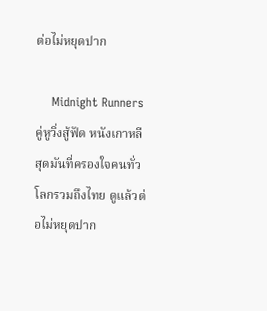ต่อไม่หยุดปาก

    Midnight Runners คู่หูวิ่งสู้ฟัด หนังเกาหลีสุดมันที่ครองใจคนทั่วโลกรวมถึงไทย ดูแล้วต่อไม่หยุดปาก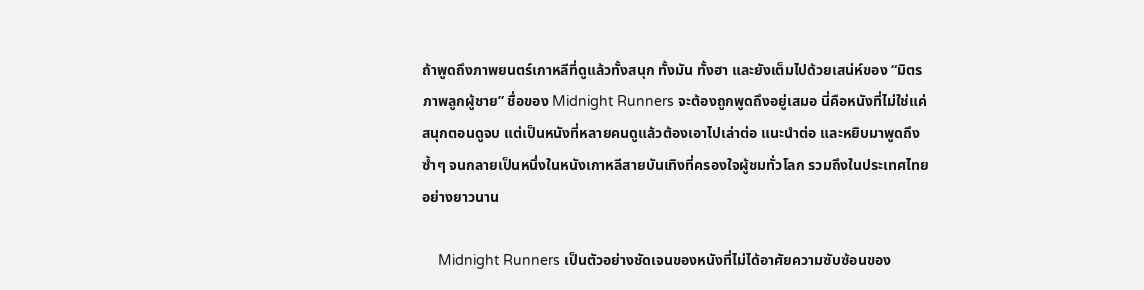ถ้าพูดถึงภาพยนตร์เกาหลีที่ดูแล้วทั้งสนุก ทั้งมัน ทั้งฮา และยังเต็มไปด้วยเสน่ห์ของ “มิตรภาพลูกผู้ชาย” ชื่อของ Midnight Runners จะต้องถูกพูดถึงอยู่เสมอ นี่คือหนังที่ไม่ใช่แค่สนุกตอนดูจบ แต่เป็นหนังที่หลายคนดูแล้วต้องเอาไปเล่าต่อ แนะนำต่อ และหยิบมาพูดถึงซ้ำๆ จนกลายเป็นหนึ่งในหนังเกาหลีสายบันเทิงที่ครองใจผู้ชมทั่วโลก รวมถึงในประเทศไทยอย่างยาวนาน

    Midnight Runners เป็นตัวอย่างชัดเจนของหนังที่ไม่ได้อาศัยความซับซ้อนของ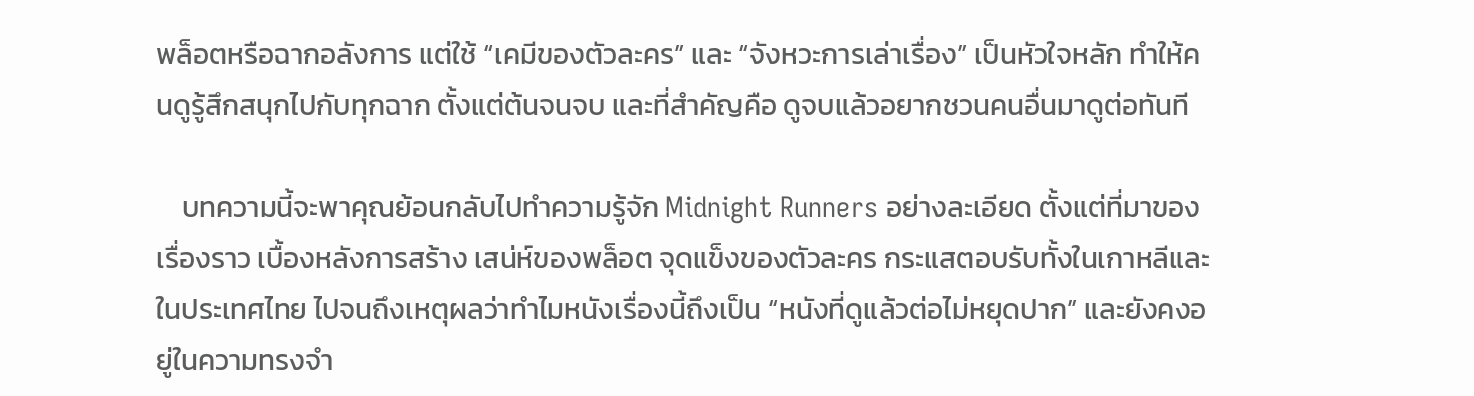พล็อตหรือฉากอลังการ แต่ใช้ “เคมีของตัวละคร” และ “จังหวะการเล่าเรื่อง” เป็นหัวใจหลัก ทำให้คนดูรู้สึกสนุกไปกับทุกฉาก ตั้งแต่ต้นจนจบ และที่สำคัญคือ ดูจบแล้วอยากชวนคนอื่นมาดูต่อทันที

    บทความนี้จะพาคุณย้อนกลับไปทำความรู้จัก Midnight Runners อย่างละเอียด ตั้งแต่ที่มาของเรื่องราว เบื้องหลังการสร้าง เสน่ห์ของพล็อต จุดแข็งของตัวละคร กระแสตอบรับทั้งในเกาหลีและในประเทศไทย ไปจนถึงเหตุผลว่าทำไมหนังเรื่องนี้ถึงเป็น “หนังที่ดูแล้วต่อไม่หยุดปาก” และยังคงอยู่ในความทรงจำ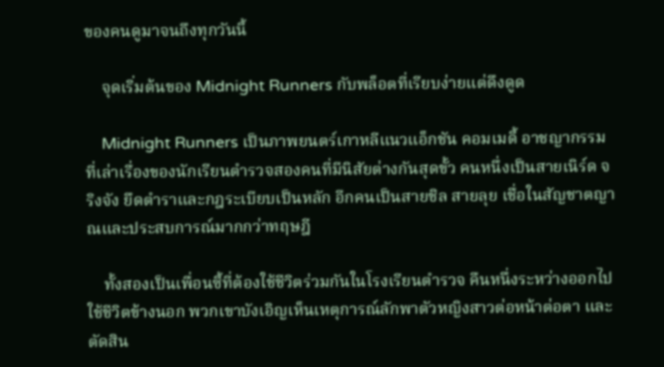ของคนดูมาจนถึงทุกวันนี้

    จุดเริ่มต้นของ Midnight Runners กับพล็อตที่เรียบง่ายแต่ดึงดูด

    Midnight Runners เป็นภาพยนตร์เกาหลีแนวแอ็กชัน คอมเมดี้ อาชญากรรม ที่เล่าเรื่องของนักเรียนตำรวจสองคนที่มีนิสัยต่างกันสุดขั้ว คนหนึ่งเป็นสายเนิร์ด จริงจัง ยึดตำราและกฎระเบียบเป็นหลัก อีกคนเป็นสายชิล สายลุย เชื่อในสัญชาตญาณและประสบการณ์มากกว่าทฤษฎี

    ทั้งสองเป็นเพื่อนซี้ที่ต้องใช้ชีวิตร่วมกันในโรงเรียนตำรวจ คืนหนึ่งระหว่างออกไปใช้ชีวิตข้างนอก พวกเขาบังเอิญเห็นเหตุการณ์ลักพาตัวหญิงสาวต่อหน้าต่อตา และตัดสิน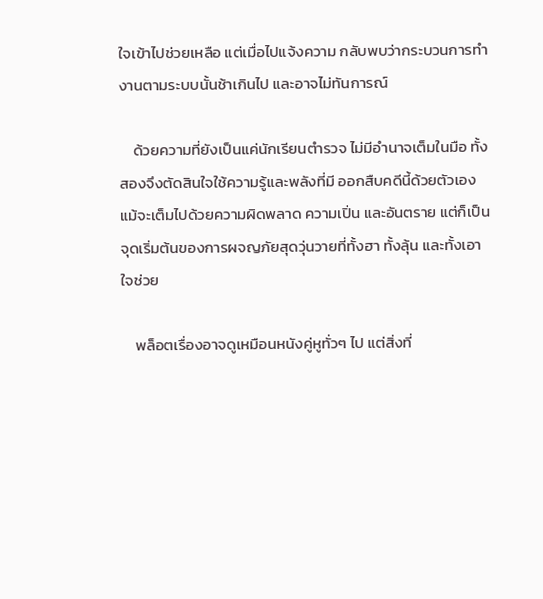ใจเข้าไปช่วยเหลือ แต่เมื่อไปแจ้งความ กลับพบว่ากระบวนการทำงานตามระบบนั้นช้าเกินไป และอาจไม่ทันการณ์

    ด้วยความที่ยังเป็นแค่นักเรียนตำรวจ ไม่มีอำนาจเต็มในมือ ทั้งสองจึงตัดสินใจใช้ความรู้และพลังที่มี ออกสืบคดีนี้ด้วยตัวเอง แม้จะเต็มไปด้วยความผิดพลาด ความเปิ่น และอันตราย แต่ก็เป็นจุดเริ่มต้นของการผจญภัยสุดวุ่นวายที่ทั้งฮา ทั้งลุ้น และทั้งเอาใจช่วย

    พล็อตเรื่องอาจดูเหมือนหนังคู่หูทั่วๆ ไป แต่สิ่งที่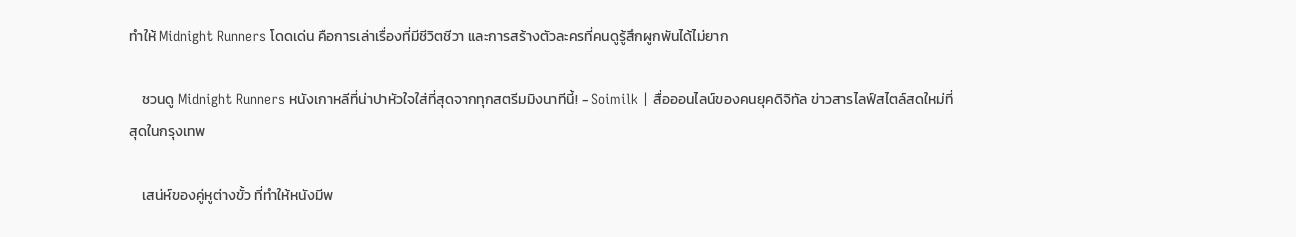ทำให้ Midnight Runners โดดเด่น คือการเล่าเรื่องที่มีชีวิตชีวา และการสร้างตัวละครที่คนดูรู้สึกผูกพันได้ไม่ยาก

    ชวนดู Midnight Runners หนังเกาหลีที่น่าปาหัวใจใส่ที่สุดจากทุกสตรีมมิงนาทีนี้! - Soimilk | สื่อออนไลน์ของคนยุคดิจิทัล ข่าวสารไลฟ์สไตล์สดใหม่ที่สุดในกรุงเทพ

    เสน่ห์ของคู่หูต่างขั้ว ที่ทำให้หนังมีพ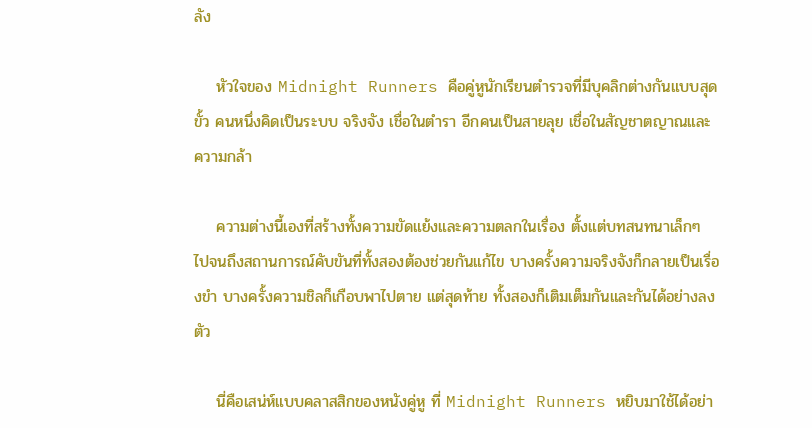ลัง

    หัวใจของ Midnight Runners คือคู่หูนักเรียนตำรวจที่มีบุคลิกต่างกันแบบสุดขั้ว คนหนึ่งคิดเป็นระบบ จริงจัง เชื่อในตำรา อีกคนเป็นสายลุย เชื่อในสัญชาตญาณและความกล้า

    ความต่างนี้เองที่สร้างทั้งความขัดแย้งและความตลกในเรื่อง ตั้งแต่บทสนทนาเล็กๆ ไปจนถึงสถานการณ์คับขันที่ทั้งสองต้องช่วยกันแก้ไข บางครั้งความจริงจังก็กลายเป็นเรื่องขำ บางครั้งความชิลก็เกือบพาไปตาย แต่สุดท้าย ทั้งสองก็เติมเต็มกันและกันได้อย่างลงตัว

    นี่คือเสน่ห์แบบคลาสสิกของหนังคู่หู ที่ Midnight Runners หยิบมาใช้ได้อย่า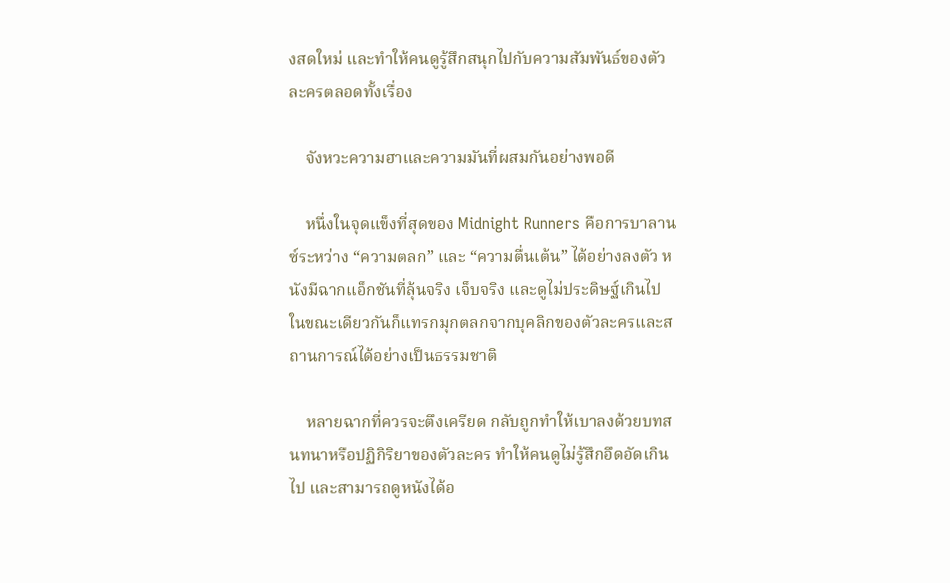งสดใหม่ และทำให้คนดูรู้สึกสนุกไปกับความสัมพันธ์ของตัวละครตลอดทั้งเรื่อง

    จังหวะความฮาและความมันที่ผสมกันอย่างพอดี

    หนึ่งในจุดแข็งที่สุดของ Midnight Runners คือการบาลานซ์ระหว่าง “ความตลก” และ “ความตื่นเต้น” ได้อย่างลงตัว หนังมีฉากแอ็กชันที่ลุ้นจริง เจ็บจริง และดูไม่ประดิษฐ์เกินไป ในขณะเดียวกันก็แทรกมุกตลกจากบุคลิกของตัวละครและสถานการณ์ได้อย่างเป็นธรรมชาติ

    หลายฉากที่ควรจะตึงเครียด กลับถูกทำให้เบาลงด้วยบทสนทนาหรือปฏิกิริยาของตัวละคร ทำให้คนดูไม่รู้สึกอึดอัดเกินไป และสามารถดูหนังได้อ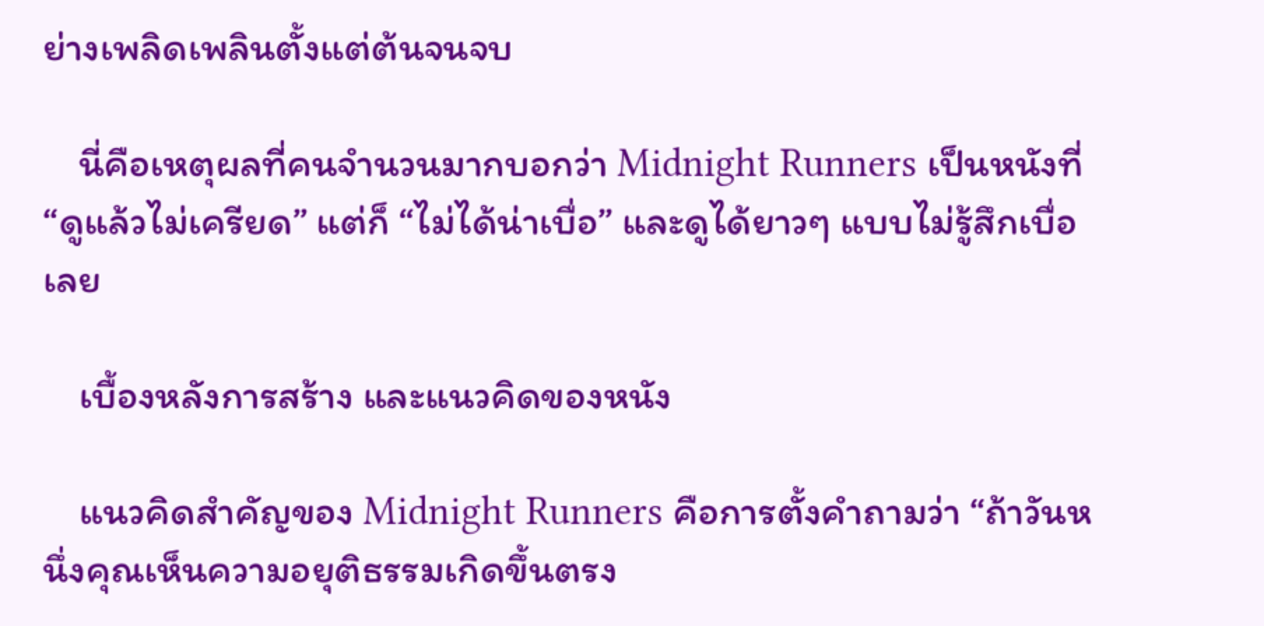ย่างเพลิดเพลินตั้งแต่ต้นจนจบ

    นี่คือเหตุผลที่คนจำนวนมากบอกว่า Midnight Runners เป็นหนังที่ “ดูแล้วไม่เครียด” แต่ก็ “ไม่ได้น่าเบื่อ” และดูได้ยาวๆ แบบไม่รู้สึกเบื่อเลย

    เบื้องหลังการสร้าง และแนวคิดของหนัง

    แนวคิดสำคัญของ Midnight Runners คือการตั้งคำถามว่า “ถ้าวันหนึ่งคุณเห็นความอยุติธรรมเกิดขึ้นตรง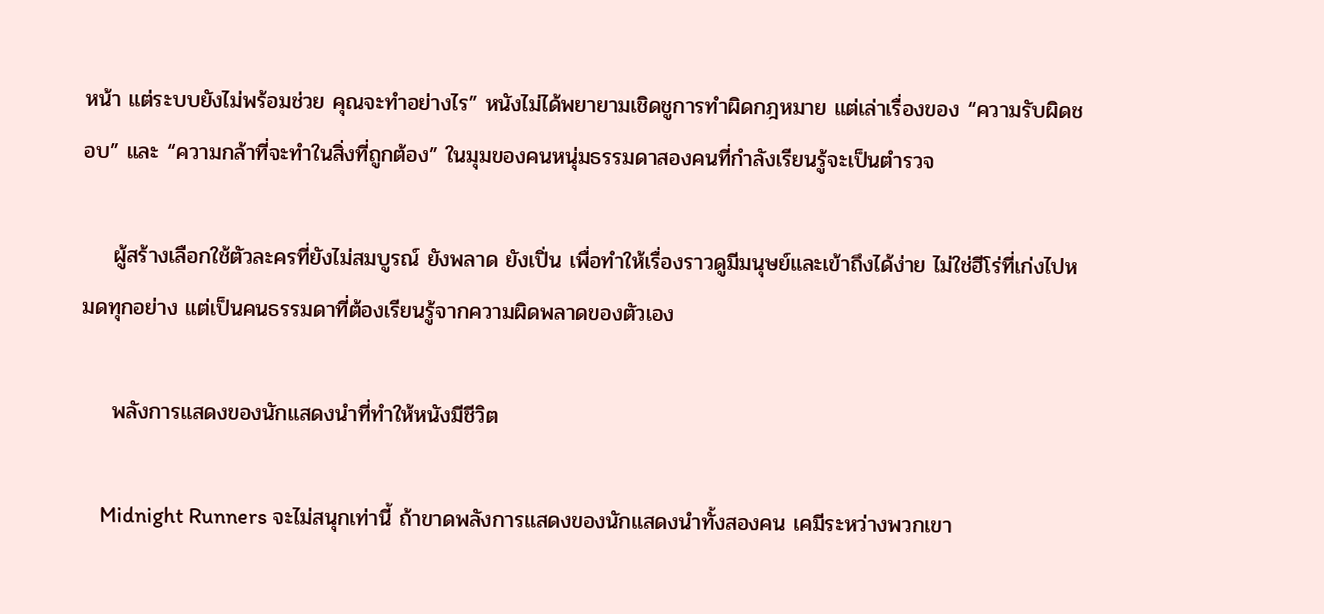หน้า แต่ระบบยังไม่พร้อมช่วย คุณจะทำอย่างไร” หนังไม่ได้พยายามเชิดชูการทำผิดกฎหมาย แต่เล่าเรื่องของ “ความรับผิดชอบ” และ “ความกล้าที่จะทำในสิ่งที่ถูกต้อง” ในมุมของคนหนุ่มธรรมดาสองคนที่กำลังเรียนรู้จะเป็นตำรวจ

    ผู้สร้างเลือกใช้ตัวละครที่ยังไม่สมบูรณ์ ยังพลาด ยังเปิ่น เพื่อทำให้เรื่องราวดูมีมนุษย์และเข้าถึงได้ง่าย ไม่ใช่ฮีโร่ที่เก่งไปหมดทุกอย่าง แต่เป็นคนธรรมดาที่ต้องเรียนรู้จากความผิดพลาดของตัวเอง

    พลังการแสดงของนักแสดงนำที่ทำให้หนังมีชีวิต

    Midnight Runners จะไม่สนุกเท่านี้ ถ้าขาดพลังการแสดงของนักแสดงนำทั้งสองคน เคมีระหว่างพวกเขา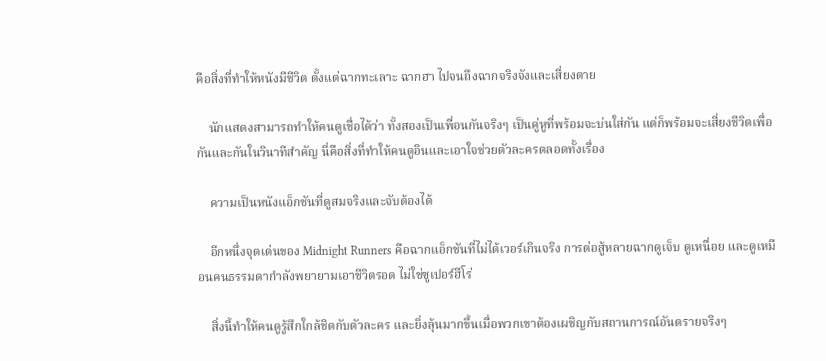คือสิ่งที่ทำให้หนังมีชีวิต ตั้งแต่ฉากทะเลาะ ฉากฮา ไปจนถึงฉากจริงจังและเสี่ยงตาย

    นักแสดงสามารถทำให้คนดูเชื่อได้ว่า ทั้งสองเป็นเพื่อนกันจริงๆ เป็นคู่หูที่พร้อมจะบ่นใส่กัน แต่ก็พร้อมจะเสี่ยงชีวิตเพื่อกันและกันในวินาทีสำคัญ นี่คือสิ่งที่ทำให้คนดูอินและเอาใจช่วยตัวละครตลอดทั้งเรื่อง

    ความเป็นหนังแอ็กชันที่ดูสมจริงและจับต้องได้

    อีกหนึ่งจุดเด่นของ Midnight Runners คือฉากแอ็กชันที่ไม่ได้เวอร์เกินจริง การต่อสู้หลายฉากดูเจ็บ ดูเหนื่อย และดูเหมือนคนธรรมดากำลังพยายามเอาชีวิตรอด ไม่ใช่ซูเปอร์ฮีโร่

    สิ่งนี้ทำให้คนดูรู้สึกใกล้ชิดกับตัวละคร และยิ่งลุ้นมากขึ้นเมื่อพวกเขาต้องเผชิญกับสถานการณ์อันตรายจริงๆ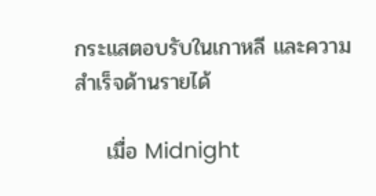กระแสตอบรับในเกาหลี และความสำเร็จด้านรายได้

    เมื่อ Midnight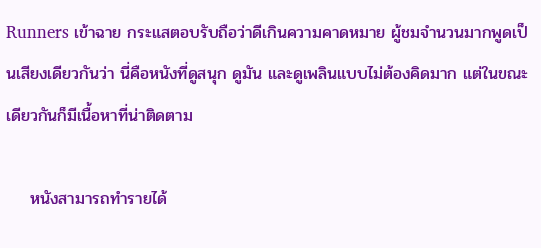Runners เข้าฉาย กระแสตอบรับถือว่าดีเกินความคาดหมาย ผู้ชมจำนวนมากพูดเป็นเสียงเดียวกันว่า นี่คือหนังที่ดูสนุก ดูมัน และดูเพลินแบบไม่ต้องคิดมาก แต่ในขณะเดียวกันก็มีเนื้อหาที่น่าติดตาม

    หนังสามารถทำรายได้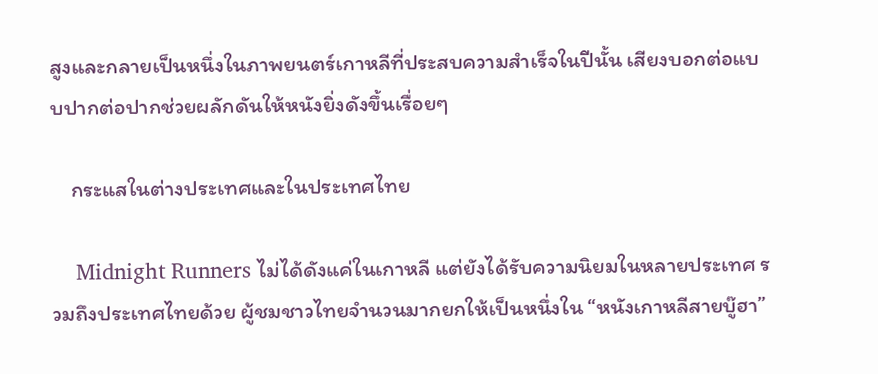สูงและกลายเป็นหนึ่งในภาพยนตร์เกาหลีที่ประสบความสำเร็จในปีนั้น เสียงบอกต่อแบบปากต่อปากช่วยผลักดันให้หนังยิ่งดังขึ้นเรื่อยๆ

    กระแสในต่างประเทศและในประเทศไทย

    Midnight Runners ไม่ได้ดังแค่ในเกาหลี แต่ยังได้รับความนิยมในหลายประเทศ รวมถึงประเทศไทยด้วย ผู้ชมชาวไทยจำนวนมากยกให้เป็นหนึ่งใน “หนังเกาหลีสายบู๊ฮา”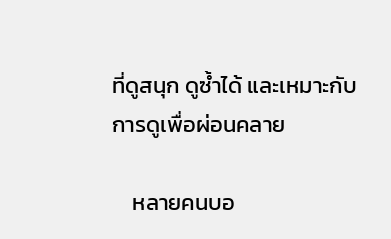ที่ดูสนุก ดูซ้ำได้ และเหมาะกับการดูเพื่อผ่อนคลาย

    หลายคนบอ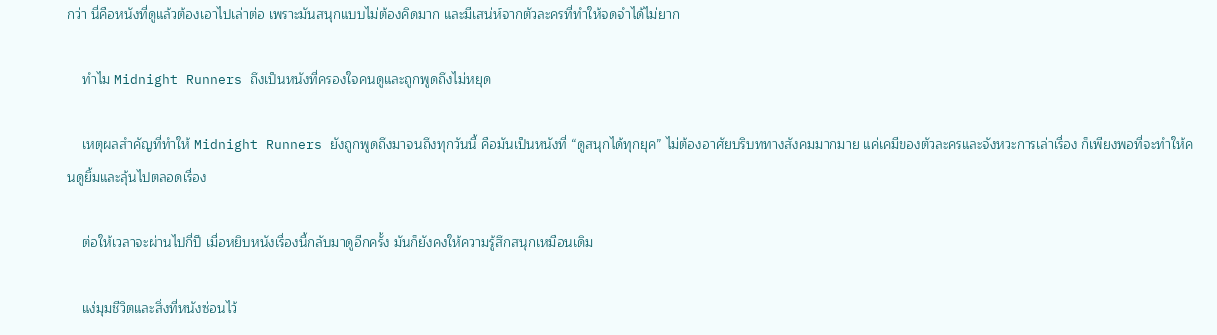กว่า นี่คือหนังที่ดูแล้วต้องเอาไปเล่าต่อ เพราะมันสนุกแบบไม่ต้องคิดมาก และมีเสน่ห์จากตัวละครที่ทำให้จดจำได้ไม่ยาก

    ทำไม Midnight Runners ถึงเป็นหนังที่ครองใจคนดูและถูกพูดถึงไม่หยุด

    เหตุผลสำคัญที่ทำให้ Midnight Runners ยังถูกพูดถึงมาจนถึงทุกวันนี้ คือมันเป็นหนังที่ “ดูสนุกได้ทุกยุค” ไม่ต้องอาศัยบริบททางสังคมมากมาย แค่เคมีของตัวละครและจังหวะการเล่าเรื่อง ก็เพียงพอที่จะทำให้คนดูยิ้มและลุ้นไปตลอดเรื่อง

    ต่อให้เวลาจะผ่านไปกี่ปี เมื่อหยิบหนังเรื่องนี้กลับมาดูอีกครั้ง มันก็ยังคงให้ความรู้สึกสนุกเหมือนเดิม

    แง่มุมชีวิตและสิ่งที่หนังซ่อนไว้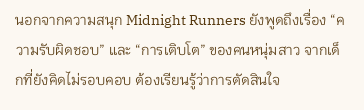นอกจากความสนุก Midnight Runners ยังพูดถึงเรื่อง “ความรับผิดชอบ” และ “การเติบโต” ของคนหนุ่มสาว จากเด็กที่ยังคิดไม่รอบคอบ ต้องเรียนรู้ว่าการตัดสินใจ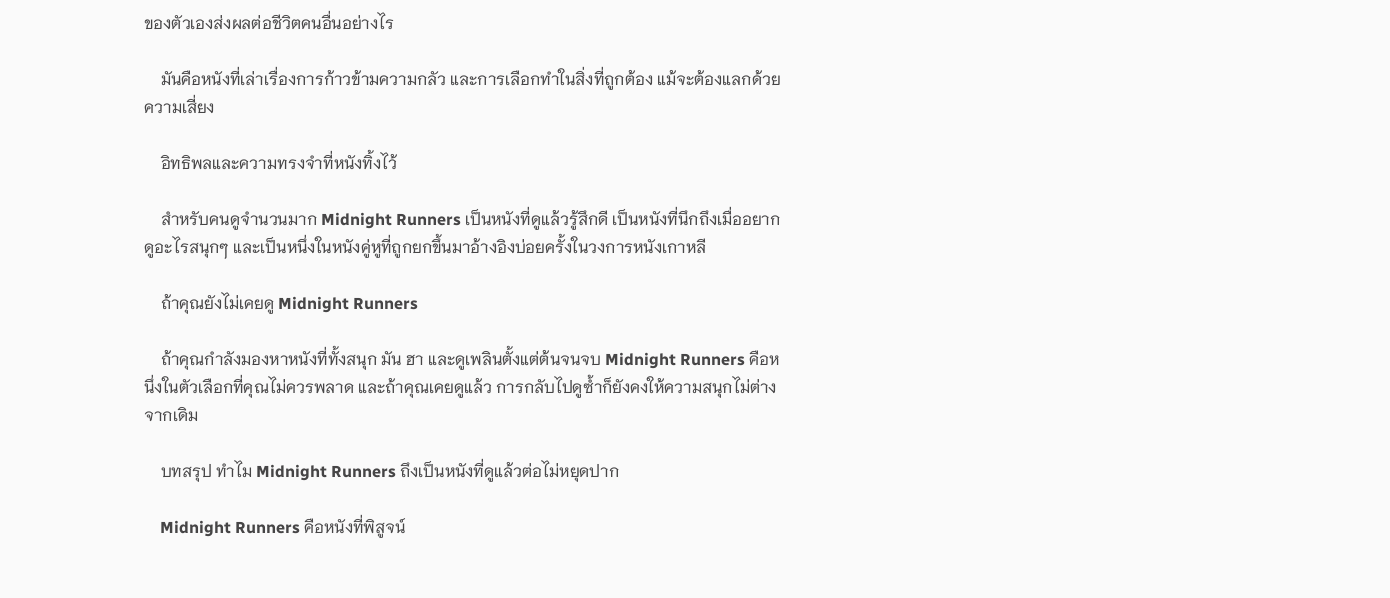ของตัวเองส่งผลต่อชีวิตคนอื่นอย่างไร

    มันคือหนังที่เล่าเรื่องการก้าวข้ามความกลัว และการเลือกทำในสิ่งที่ถูกต้อง แม้จะต้องแลกด้วยความเสี่ยง

    อิทธิพลและความทรงจำที่หนังทิ้งไว้

    สำหรับคนดูจำนวนมาก Midnight Runners เป็นหนังที่ดูแล้วรู้สึกดี เป็นหนังที่นึกถึงเมื่ออยากดูอะไรสนุกๆ และเป็นหนึ่งในหนังคู่หูที่ถูกยกขึ้นมาอ้างอิงบ่อยครั้งในวงการหนังเกาหลี

    ถ้าคุณยังไม่เคยดู Midnight Runners

    ถ้าคุณกำลังมองหาหนังที่ทั้งสนุก มัน ฮา และดูเพลินตั้งแต่ต้นจนจบ Midnight Runners คือหนึ่งในตัวเลือกที่คุณไม่ควรพลาด และถ้าคุณเคยดูแล้ว การกลับไปดูซ้ำก็ยังคงให้ความสนุกไม่ต่างจากเดิม

    บทสรุป ทำไม Midnight Runners ถึงเป็นหนังที่ดูแล้วต่อไม่หยุดปาก

    Midnight Runners คือหนังที่พิสูจน์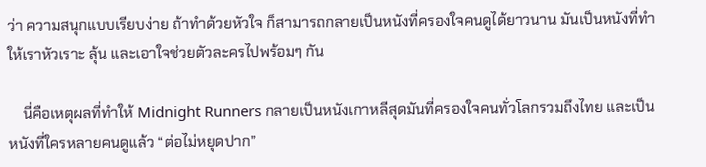ว่า ความสนุกแบบเรียบง่าย ถ้าทำด้วยหัวใจ ก็สามารถกลายเป็นหนังที่ครองใจคนดูได้ยาวนาน มันเป็นหนังที่ทำให้เราหัวเราะ ลุ้น และเอาใจช่วยตัวละครไปพร้อมๆ กัน

    นี่คือเหตุผลที่ทำให้ Midnight Runners กลายเป็นหนังเกาหลีสุดมันที่ครองใจคนทั่วโลกรวมถึงไทย และเป็นหนังที่ใครหลายคนดูแล้ว “ต่อไม่หยุดปาก”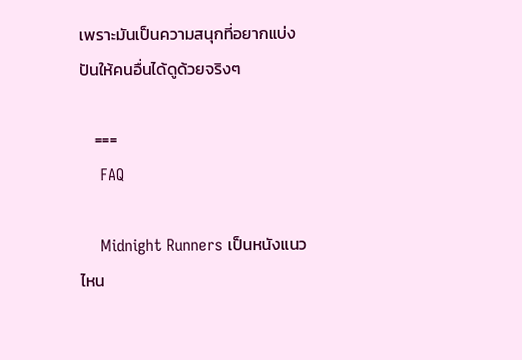เพราะมันเป็นความสนุกที่อยากแบ่งปันให้คนอื่นได้ดูด้วยจริงๆ

    ===
    FAQ

    Midnight Runners เป็นหนังแนวไหน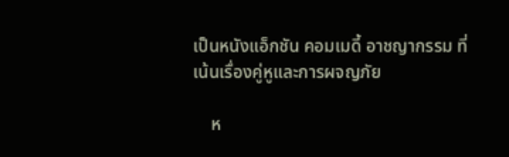เป็นหนังแอ็กชัน คอมเมดี้ อาชญากรรม ที่เน้นเรื่องคู่หูและการผจญภัย

    ห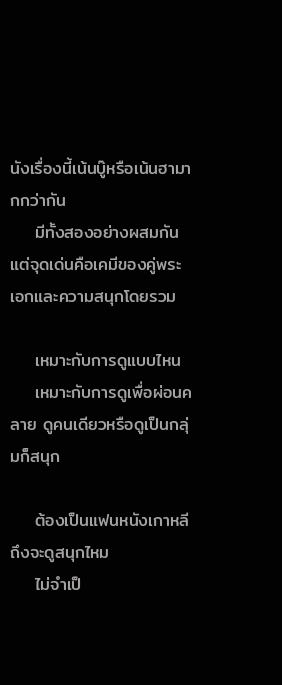นังเรื่องนี้เน้นบู๊หรือเน้นฮามากกว่ากัน
    มีทั้งสองอย่างผสมกัน แต่จุดเด่นคือเคมีของคู่พระเอกและความสนุกโดยรวม

    เหมาะกับการดูแบบไหน
    เหมาะกับการดูเพื่อผ่อนคลาย ดูคนเดียวหรือดูเป็นกลุ่มก็สนุก

    ต้องเป็นแฟนหนังเกาหลีถึงจะดูสนุกไหม
    ไม่จำเป็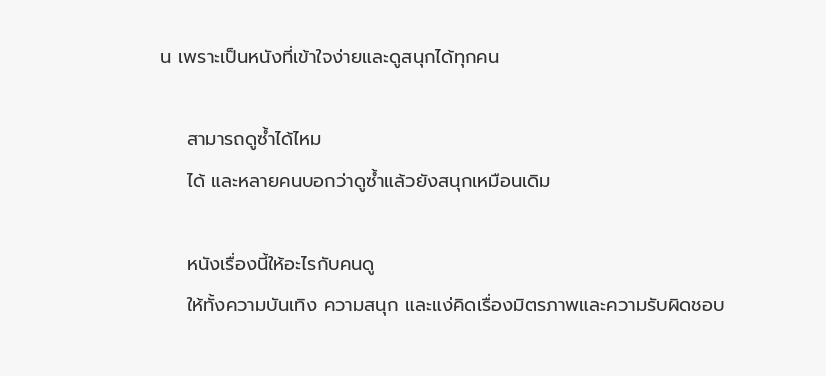น เพราะเป็นหนังที่เข้าใจง่ายและดูสนุกได้ทุกคน

    สามารถดูซ้ำได้ไหม
    ได้ และหลายคนบอกว่าดูซ้ำแล้วยังสนุกเหมือนเดิม

    หนังเรื่องนี้ให้อะไรกับคนดู
    ให้ทั้งความบันเทิง ความสนุก และแง่คิดเรื่องมิตรภาพและความรับผิดชอบ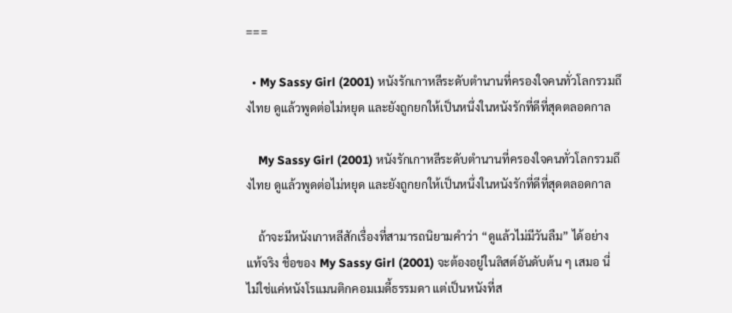===

  • My Sassy Girl (2001) หนังรักเกาหลีระดับตำนานที่ครองใจคนทั่วโลกรวมถึงไทย ดูแล้วพูดต่อไม่หยุด และยังถูกยกให้เป็นหนึ่งในหนังรักที่ดีที่สุดตลอดกาล

    My Sassy Girl (2001) หนังรักเกาหลีระดับตำนานที่ครองใจคนทั่วโลกรวมถึงไทย ดูแล้วพูดต่อไม่หยุด และยังถูกยกให้เป็นหนึ่งในหนังรักที่ดีที่สุดตลอดกาล

    ถ้าจะมีหนังเกาหลีสักเรื่องที่สามารถนิยามคำว่า “ดูแล้วไม่มีวันลืม” ได้อย่างแท้จริง ชื่อของ My Sassy Girl (2001) จะต้องอยู่ในลิสต์อันดับต้น ๆ เสมอ นี่ไม่ใช่แค่หนังโรแมนติกคอมเมดี้ธรรมดา แต่เป็นหนังที่ส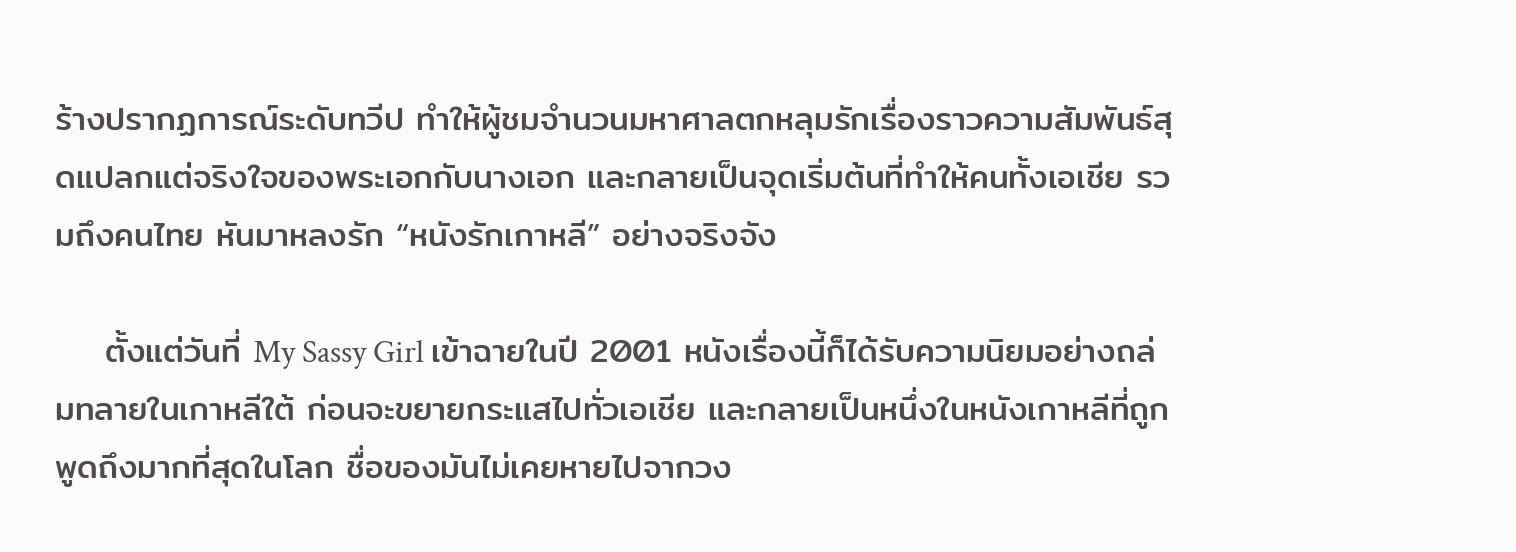ร้างปรากฏการณ์ระดับทวีป ทำให้ผู้ชมจำนวนมหาศาลตกหลุมรักเรื่องราวความสัมพันธ์สุดแปลกแต่จริงใจของพระเอกกับนางเอก และกลายเป็นจุดเริ่มต้นที่ทำให้คนทั้งเอเชีย รวมถึงคนไทย หันมาหลงรัก “หนังรักเกาหลี” อย่างจริงจัง

    ตั้งแต่วันที่ My Sassy Girl เข้าฉายในปี 2001 หนังเรื่องนี้ก็ได้รับความนิยมอย่างถล่มทลายในเกาหลีใต้ ก่อนจะขยายกระแสไปทั่วเอเชีย และกลายเป็นหนึ่งในหนังเกาหลีที่ถูกพูดถึงมากที่สุดในโลก ชื่อของมันไม่เคยหายไปจากวง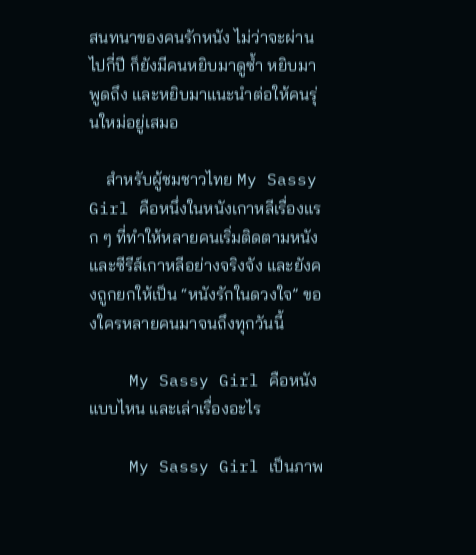สนทนาของคนรักหนัง ไม่ว่าจะผ่านไปกี่ปี ก็ยังมีคนหยิบมาดูซ้ำ หยิบมาพูดถึง และหยิบมาแนะนำต่อให้คนรุ่นใหม่อยู่เสมอ

    สำหรับผู้ชมชาวไทย My Sassy Girl คือหนึ่งในหนังเกาหลีเรื่องแรก ๆ ที่ทำให้หลายคนเริ่มติดตามหนังและซีรีส์เกาหลีอย่างจริงจัง และยังคงถูกยกให้เป็น “หนังรักในดวงใจ” ของใครหลายคนมาจนถึงทุกวันนี้

    My Sassy Girl คือหนังแบบไหน และเล่าเรื่องอะไร

    My Sassy Girl เป็นภาพ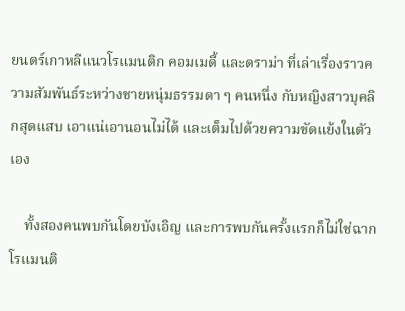ยนตร์เกาหลีแนวโรแมนติก คอมเมดี้ และดราม่า ที่เล่าเรื่องราวความสัมพันธ์ระหว่างชายหนุ่มธรรมดา ๆ คนหนึ่ง กับหญิงสาวบุคลิกสุดแสบ เอาแน่เอานอนไม่ได้ และเต็มไปด้วยความขัดแย้งในตัวเอง

    ทั้งสองคนพบกันโดยบังเอิญ และการพบกันครั้งแรกก็ไม่ใช่ฉากโรแมนติ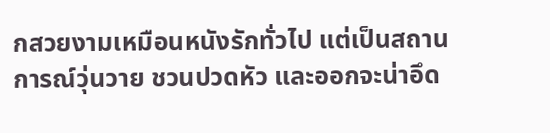กสวยงามเหมือนหนังรักทั่วไป แต่เป็นสถานการณ์วุ่นวาย ชวนปวดหัว และออกจะน่าอึด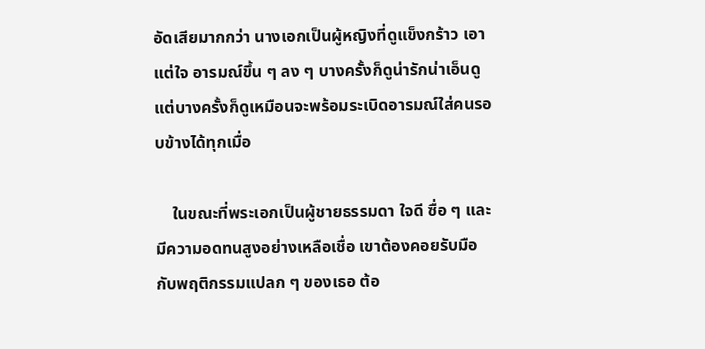อัดเสียมากกว่า นางเอกเป็นผู้หญิงที่ดูแข็งกร้าว เอาแต่ใจ อารมณ์ขึ้น ๆ ลง ๆ บางครั้งก็ดูน่ารักน่าเอ็นดู แต่บางครั้งก็ดูเหมือนจะพร้อมระเบิดอารมณ์ใส่คนรอบข้างได้ทุกเมื่อ

    ในขณะที่พระเอกเป็นผู้ชายธรรมดา ใจดี ซื่อ ๆ และมีความอดทนสูงอย่างเหลือเชื่อ เขาต้องคอยรับมือกับพฤติกรรมแปลก ๆ ของเธอ ต้อ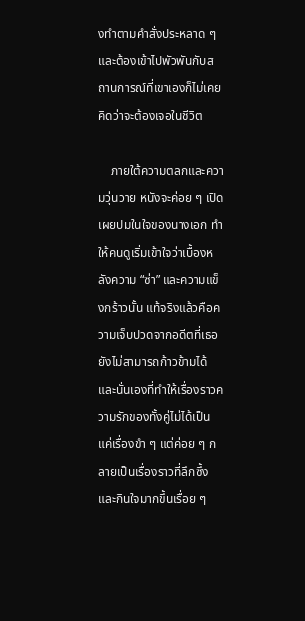งทำตามคำสั่งประหลาด ๆ และต้องเข้าไปพัวพันกับสถานการณ์ที่เขาเองก็ไม่เคยคิดว่าจะต้องเจอในชีวิต

    ภายใต้ความตลกและความวุ่นวาย หนังจะค่อย ๆ เปิดเผยปมในใจของนางเอก ทำให้คนดูเริ่มเข้าใจว่าเบื้องหลังความ “ซ่า” และความแข็งกร้าวนั้น แท้จริงแล้วคือความเจ็บปวดจากอดีตที่เธอยังไม่สามารถก้าวข้ามได้ และนั่นเองที่ทำให้เรื่องราวความรักของทั้งคู่ไม่ได้เป็นแค่เรื่องขำ ๆ แต่ค่อย ๆ กลายเป็นเรื่องราวที่ลึกซึ้งและกินใจมากขึ้นเรื่อย ๆ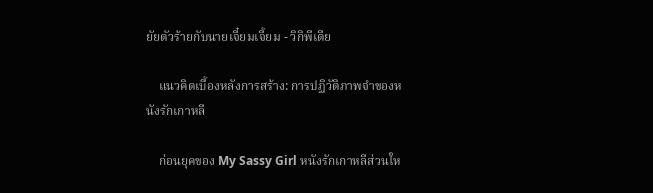ยัยตัวร้ายกับนายเจี๋ยมเจี้ยม - วิกิพีเดีย

    แนวคิดเบื้องหลังการสร้าง: การปฏิวัติภาพจำของหนังรักเกาหลี

    ก่อนยุคของ My Sassy Girl หนังรักเกาหลีส่วนให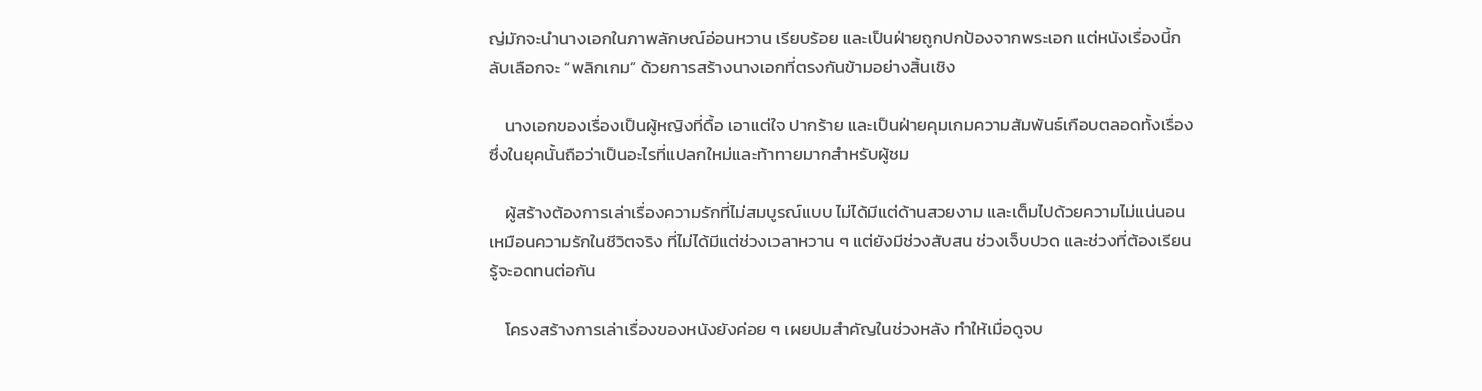ญ่มักจะนำนางเอกในภาพลักษณ์อ่อนหวาน เรียบร้อย และเป็นฝ่ายถูกปกป้องจากพระเอก แต่หนังเรื่องนี้กลับเลือกจะ “พลิกเกม” ด้วยการสร้างนางเอกที่ตรงกันข้ามอย่างสิ้นเชิง

    นางเอกของเรื่องเป็นผู้หญิงที่ดื้อ เอาแต่ใจ ปากร้าย และเป็นฝ่ายคุมเกมความสัมพันธ์เกือบตลอดทั้งเรื่อง ซึ่งในยุคนั้นถือว่าเป็นอะไรที่แปลกใหม่และท้าทายมากสำหรับผู้ชม

    ผู้สร้างต้องการเล่าเรื่องความรักที่ไม่สมบูรณ์แบบ ไม่ได้มีแต่ด้านสวยงาม และเต็มไปด้วยความไม่แน่นอน เหมือนความรักในชีวิตจริง ที่ไม่ได้มีแต่ช่วงเวลาหวาน ๆ แต่ยังมีช่วงสับสน ช่วงเจ็บปวด และช่วงที่ต้องเรียนรู้จะอดทนต่อกัน

    โครงสร้างการเล่าเรื่องของหนังยังค่อย ๆ เผยปมสำคัญในช่วงหลัง ทำให้เมื่อดูจบ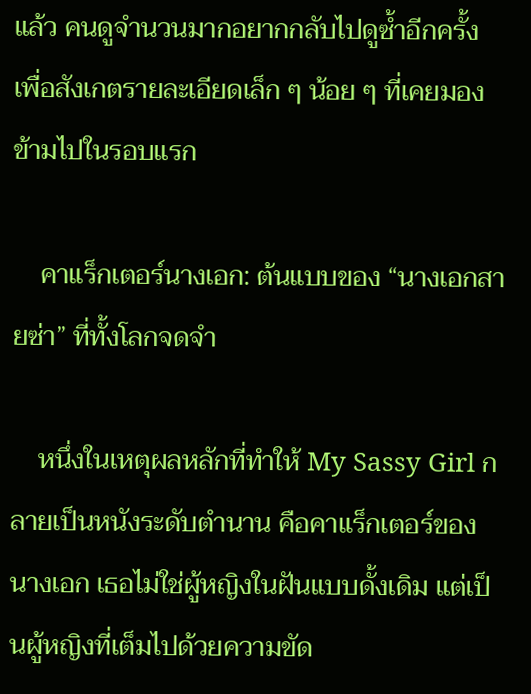แล้ว คนดูจำนวนมากอยากกลับไปดูซ้ำอีกครั้ง เพื่อสังเกตรายละเอียดเล็ก ๆ น้อย ๆ ที่เคยมองข้ามไปในรอบแรก

    คาแร็กเตอร์นางเอก: ต้นแบบของ “นางเอกสายซ่า” ที่ทั้งโลกจดจำ

    หนึ่งในเหตุผลหลักที่ทำให้ My Sassy Girl กลายเป็นหนังระดับตำนาน คือคาแร็กเตอร์ของนางเอก เธอไม่ใช่ผู้หญิงในฝันแบบดั้งเดิม แต่เป็นผู้หญิงที่เต็มไปด้วยความขัด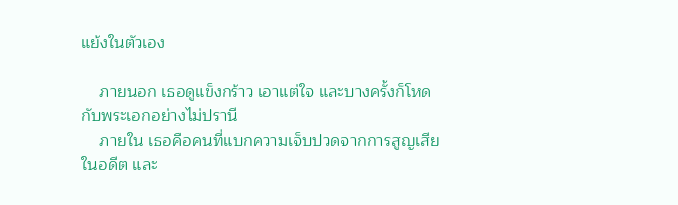แย้งในตัวเอง

    ภายนอก เธอดูแข็งกร้าว เอาแต่ใจ และบางครั้งก็โหดกับพระเอกอย่างไม่ปรานี
    ภายใน เธอคือคนที่แบกความเจ็บปวดจากการสูญเสียในอดีต และ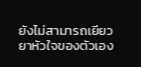ยังไม่สามารถเยียวยาหัวใจของตัวเอง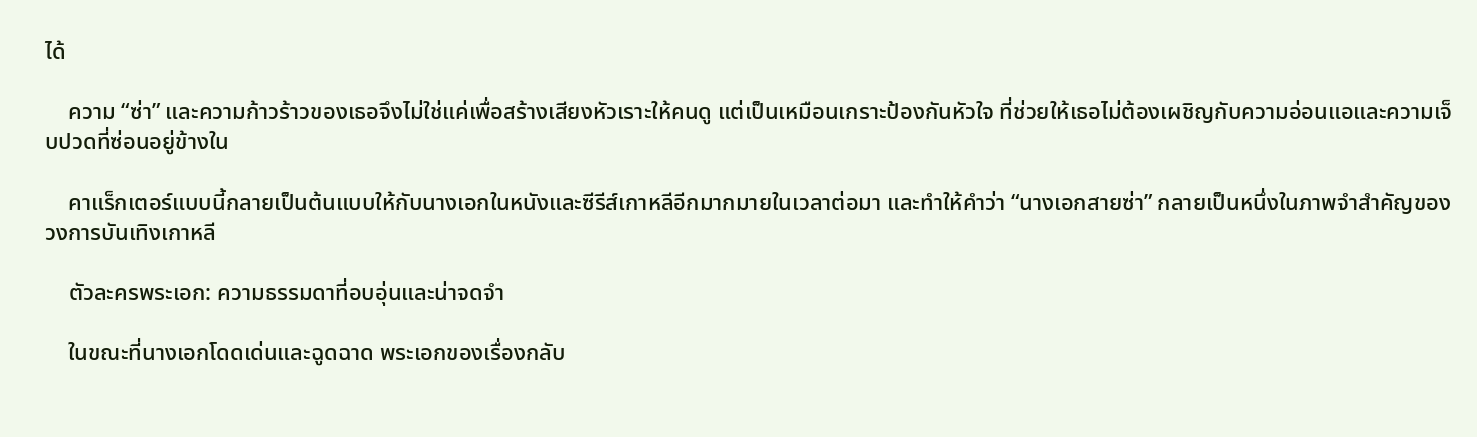ได้

    ความ “ซ่า” และความก้าวร้าวของเธอจึงไม่ใช่แค่เพื่อสร้างเสียงหัวเราะให้คนดู แต่เป็นเหมือนเกราะป้องกันหัวใจ ที่ช่วยให้เธอไม่ต้องเผชิญกับความอ่อนแอและความเจ็บปวดที่ซ่อนอยู่ข้างใน

    คาแร็กเตอร์แบบนี้กลายเป็นต้นแบบให้กับนางเอกในหนังและซีรีส์เกาหลีอีกมากมายในเวลาต่อมา และทำให้คำว่า “นางเอกสายซ่า” กลายเป็นหนึ่งในภาพจำสำคัญของวงการบันเทิงเกาหลี

    ตัวละครพระเอก: ความธรรมดาที่อบอุ่นและน่าจดจำ

    ในขณะที่นางเอกโดดเด่นและฉูดฉาด พระเอกของเรื่องกลับ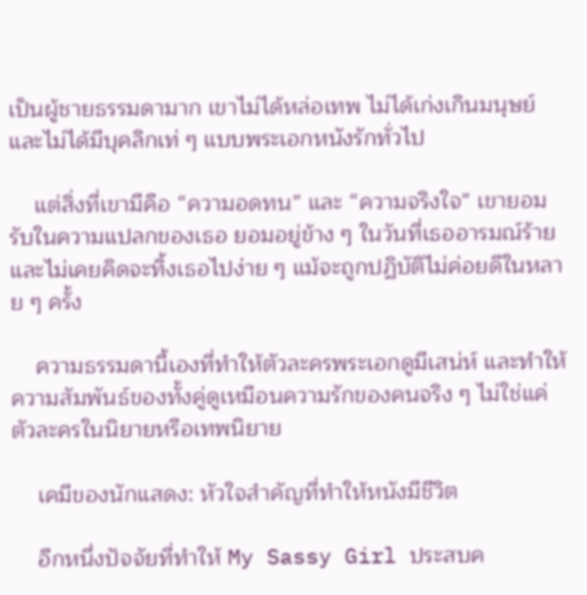เป็นผู้ชายธรรมดามาก เขาไม่ได้หล่อเทพ ไม่ได้เก่งเกินมนุษย์ และไม่ได้มีบุคลิกเท่ ๆ แบบพระเอกหนังรักทั่วไป

    แต่สิ่งที่เขามีคือ “ความอดทน” และ “ความจริงใจ” เขายอมรับในความแปลกของเธอ ยอมอยู่ข้าง ๆ ในวันที่เธออารมณ์ร้าย และไม่เคยคิดจะทิ้งเธอไปง่าย ๆ แม้จะถูกปฏิบัติไม่ค่อยดีในหลาย ๆ ครั้ง

    ความธรรมดานี้เองที่ทำให้ตัวละครพระเอกดูมีเสน่ห์ และทำให้ความสัมพันธ์ของทั้งคู่ดูเหมือนความรักของคนจริง ๆ ไม่ใช่แค่ตัวละครในนิยายหรือเทพนิยาย

    เคมีของนักแสดง: หัวใจสำคัญที่ทำให้หนังมีชีวิต

    อีกหนึ่งปัจจัยที่ทำให้ My Sassy Girl ประสบค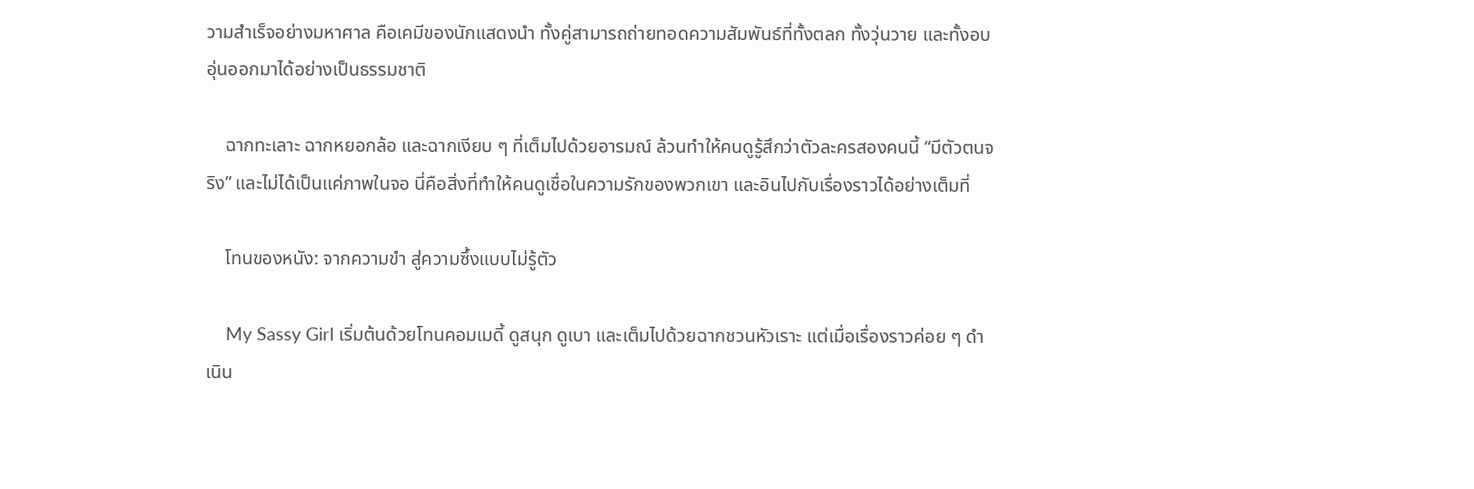วามสำเร็จอย่างมหาศาล คือเคมีของนักแสดงนำ ทั้งคู่สามารถถ่ายทอดความสัมพันธ์ที่ทั้งตลก ทั้งวุ่นวาย และทั้งอบอุ่นออกมาได้อย่างเป็นธรรมชาติ

    ฉากทะเลาะ ฉากหยอกล้อ และฉากเงียบ ๆ ที่เต็มไปด้วยอารมณ์ ล้วนทำให้คนดูรู้สึกว่าตัวละครสองคนนี้ “มีตัวตนจริง” และไม่ได้เป็นแค่ภาพในจอ นี่คือสิ่งที่ทำให้คนดูเชื่อในความรักของพวกเขา และอินไปกับเรื่องราวได้อย่างเต็มที่

    โทนของหนัง: จากความขำ สู่ความซึ้งแบบไม่รู้ตัว

    My Sassy Girl เริ่มต้นด้วยโทนคอมเมดี้ ดูสนุก ดูเบา และเต็มไปด้วยฉากชวนหัวเราะ แต่เมื่อเรื่องราวค่อย ๆ ดำเนิน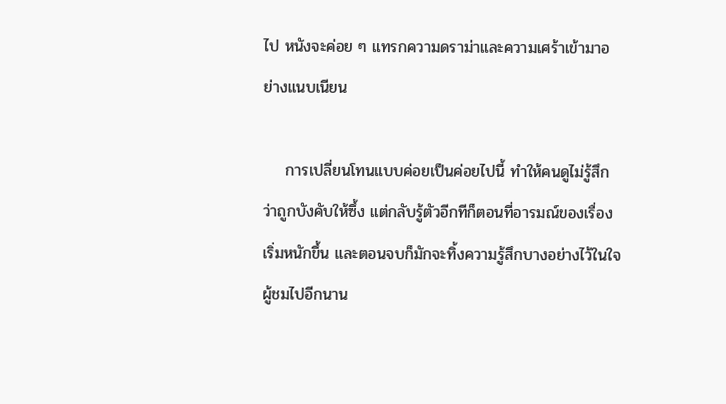ไป หนังจะค่อย ๆ แทรกความดราม่าและความเศร้าเข้ามาอย่างแนบเนียน

    การเปลี่ยนโทนแบบค่อยเป็นค่อยไปนี้ ทำให้คนดูไม่รู้สึกว่าถูกบังคับให้ซึ้ง แต่กลับรู้ตัวอีกทีก็ตอนที่อารมณ์ของเรื่องเริ่มหนักขึ้น และตอนจบก็มักจะทิ้งความรู้สึกบางอย่างไว้ในใจผู้ชมไปอีกนาน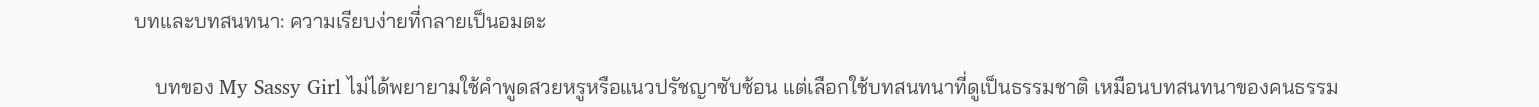บทและบทสนทนา: ความเรียบง่ายที่กลายเป็นอมตะ

    บทของ My Sassy Girl ไม่ได้พยายามใช้คำพูดสวยหรูหรือแนวปรัชญาซับซ้อน แต่เลือกใช้บทสนทนาที่ดูเป็นธรรมชาติ เหมือนบทสนทนาของคนธรรม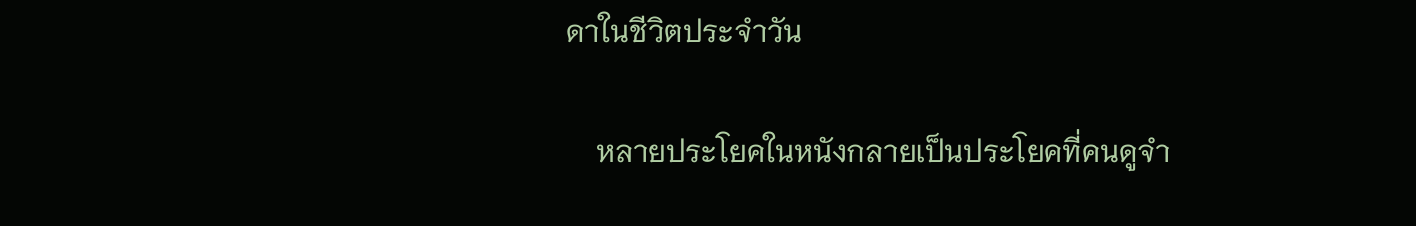ดาในชีวิตประจำวัน

    หลายประโยคในหนังกลายเป็นประโยคที่คนดูจำ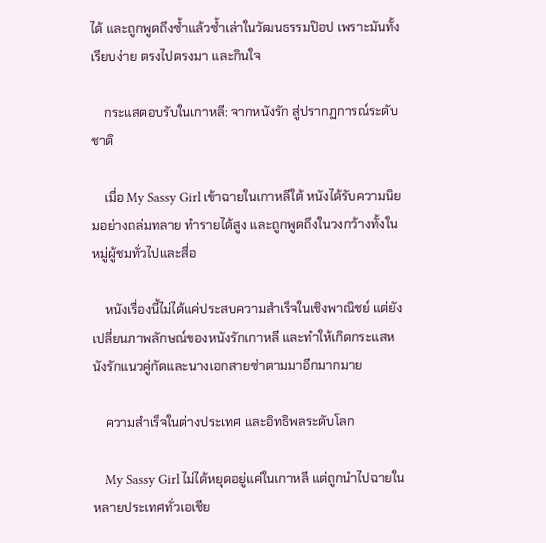ได้ และถูกพูดถึงซ้ำแล้วซ้ำเล่าในวัฒนธรรมป๊อป เพราะมันทั้งเรียบง่าย ตรงไปตรงมา และกินใจ

    กระแสตอบรับในเกาหลี: จากหนังรัก สู่ปรากฏการณ์ระดับชาติ

    เมื่อ My Sassy Girl เข้าฉายในเกาหลีใต้ หนังได้รับความนิยมอย่างถล่มทลาย ทำรายได้สูง และถูกพูดถึงในวงกว้างทั้งในหมู่ผู้ชมทั่วไปและสื่อ

    หนังเรื่องนี้ไม่ได้แค่ประสบความสำเร็จในเชิงพาณิชย์ แต่ยังเปลี่ยนภาพลักษณ์ของหนังรักเกาหลี และทำให้เกิดกระแสหนังรักแนวคู่กัดและนางเอกสายซ่าตามมาอีกมากมาย

    ความสำเร็จในต่างประเทศ และอิทธิพลระดับโลก

    My Sassy Girl ไม่ได้หยุดอยู่แค่ในเกาหลี แต่ถูกนำไปฉายในหลายประเทศทั่วเอเชีย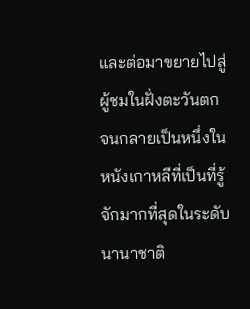และต่อมาขยายไปสู่ผู้ชมในฝั่งตะวันตก จนกลายเป็นหนึ่งในหนังเกาหลีที่เป็นที่รู้จักมากที่สุดในระดับนานาชาติ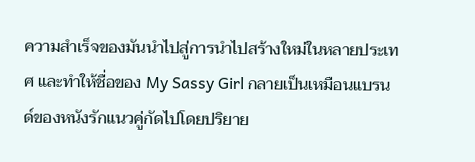ความสำเร็จของมันนำไปสู่การนำไปสร้างใหม่ในหลายประเทศ และทำให้ชื่อของ My Sassy Girl กลายเป็นเหมือนแบรนด์ของหนังรักแนวคู่กัดไปโดยปริยาย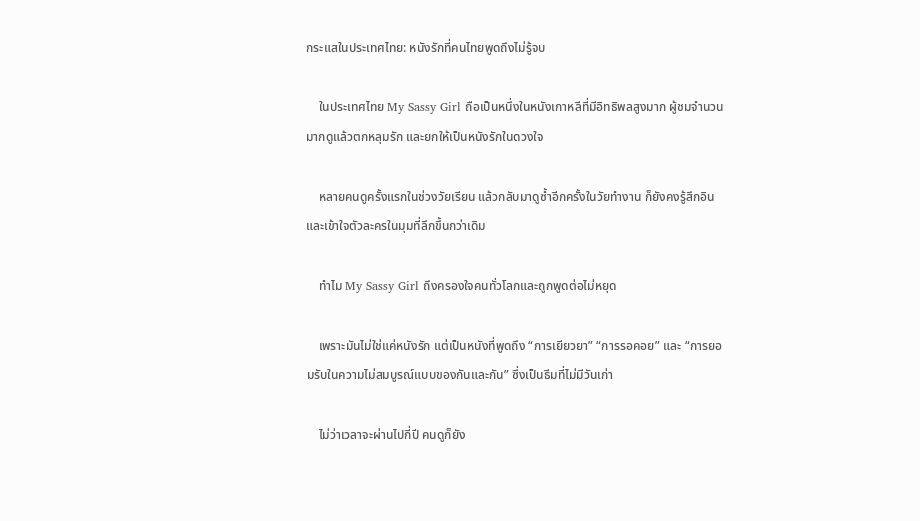กระแสในประเทศไทย: หนังรักที่คนไทยพูดถึงไม่รู้จบ

    ในประเทศไทย My Sassy Girl ถือเป็นหนึ่งในหนังเกาหลีที่มีอิทธิพลสูงมาก ผู้ชมจำนวนมากดูแล้วตกหลุมรัก และยกให้เป็นหนังรักในดวงใจ

    หลายคนดูครั้งแรกในช่วงวัยเรียน แล้วกลับมาดูซ้ำอีกครั้งในวัยทำงาน ก็ยังคงรู้สึกอิน และเข้าใจตัวละครในมุมที่ลึกขึ้นกว่าเดิม

    ทำไม My Sassy Girl ถึงครองใจคนทั่วโลกและถูกพูดต่อไม่หยุด

    เพราะมันไม่ใช่แค่หนังรัก แต่เป็นหนังที่พูดถึง “การเยียวยา” “การรอคอย” และ “การยอมรับในความไม่สมบูรณ์แบบของกันและกัน” ซึ่งเป็นธีมที่ไม่มีวันเก่า

    ไม่ว่าเวลาจะผ่านไปกี่ปี คนดูก็ยัง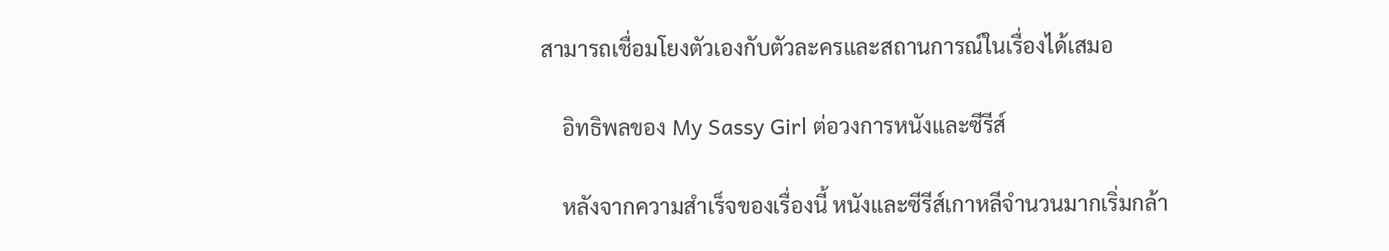สามารถเชื่อมโยงตัวเองกับตัวละครและสถานการณ์ในเรื่องได้เสมอ

    อิทธิพลของ My Sassy Girl ต่อวงการหนังและซีรีส์

    หลังจากความสำเร็จของเรื่องนี้ หนังและซีรีส์เกาหลีจำนวนมากเริ่มกล้า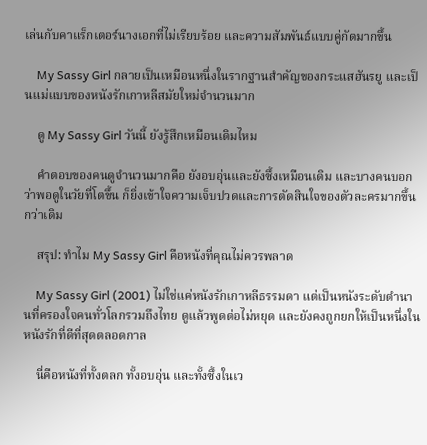เล่นกับคาแร็กเตอร์นางเอกที่ไม่เรียบร้อย และความสัมพันธ์แบบคู่กัดมากขึ้น

    My Sassy Girl กลายเป็นเหมือนหนึ่งในรากฐานสำคัญของกระแสฮันรยู และเป็นแม่แบบของหนังรักเกาหลีสมัยใหม่จำนวนมาก

    ดู My Sassy Girl วันนี้ ยังรู้สึกเหมือนเดิมไหม

    คำตอบของคนดูจำนวนมากคือ ยังอบอุ่นและยังซึ้งเหมือนเดิม และบางคนบอกว่าพอดูในวัยที่โตขึ้น ก็ยิ่งเข้าใจความเจ็บปวดและการตัดสินใจของตัวละครมากขึ้นกว่าเดิม

    สรุป: ทำไม My Sassy Girl คือหนังที่คุณไม่ควรพลาด

    My Sassy Girl (2001) ไม่ใช่แค่หนังรักเกาหลีธรรมดา แต่เป็นหนังระดับตำนานที่ครองใจคนทั่วโลกรวมถึงไทย ดูแล้วพูดต่อไม่หยุด และยังคงถูกยกให้เป็นหนึ่งในหนังรักที่ดีที่สุดตลอดกาล

    นี่คือหนังที่ทั้งตลก ทั้งอบอุ่น และทั้งซึ้งในเว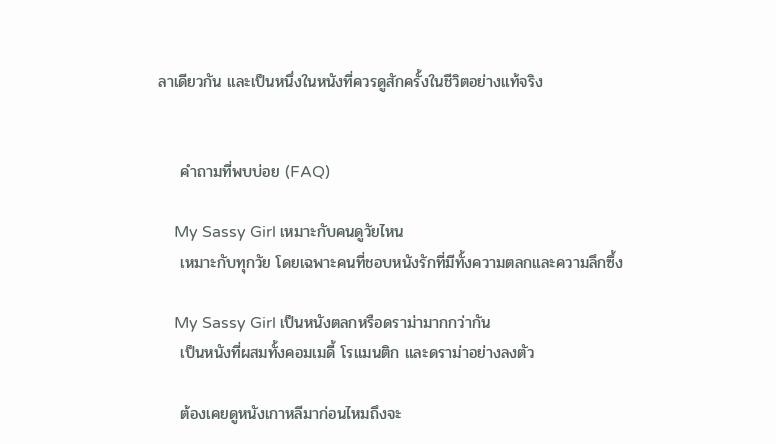ลาเดียวกัน และเป็นหนึ่งในหนังที่ควรดูสักครั้งในชีวิตอย่างแท้จริง


    คำถามที่พบบ่อย (FAQ)

    My Sassy Girl เหมาะกับคนดูวัยไหน
    เหมาะกับทุกวัย โดยเฉพาะคนที่ชอบหนังรักที่มีทั้งความตลกและความลึกซึ้ง

    My Sassy Girl เป็นหนังตลกหรือดราม่ามากกว่ากัน
    เป็นหนังที่ผสมทั้งคอมเมดี้ โรแมนติก และดราม่าอย่างลงตัว

    ต้องเคยดูหนังเกาหลีมาก่อนไหมถึงจะ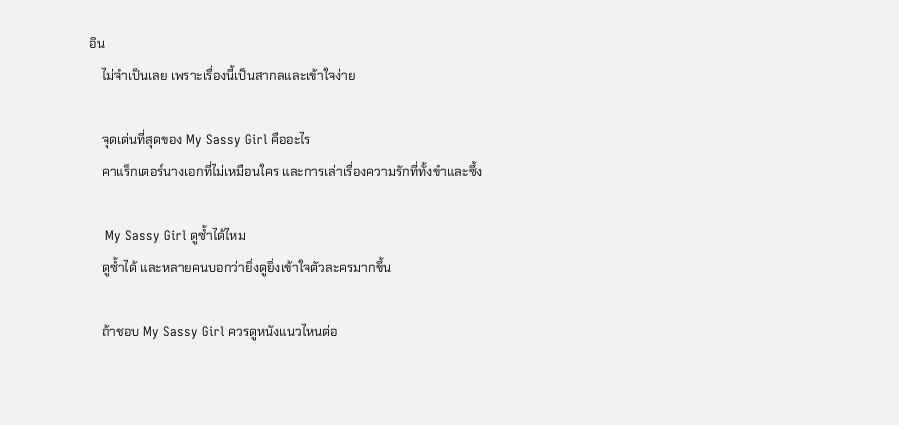อิน
    ไม่จำเป็นเลย เพราะเรื่องนี้เป็นสากลและเข้าใจง่าย

    จุดเด่นที่สุดของ My Sassy Girl คืออะไร
    คาแร็กเตอร์นางเอกที่ไม่เหมือนใคร และการเล่าเรื่องความรักที่ทั้งขำและซึ้ง

    My Sassy Girl ดูซ้ำได้ไหม
    ดูซ้ำได้ และหลายคนบอกว่ายิ่งดูยิ่งเข้าใจตัวละครมากขึ้น

    ถ้าชอบ My Sassy Girl ควรดูหนังแนวไหนต่อ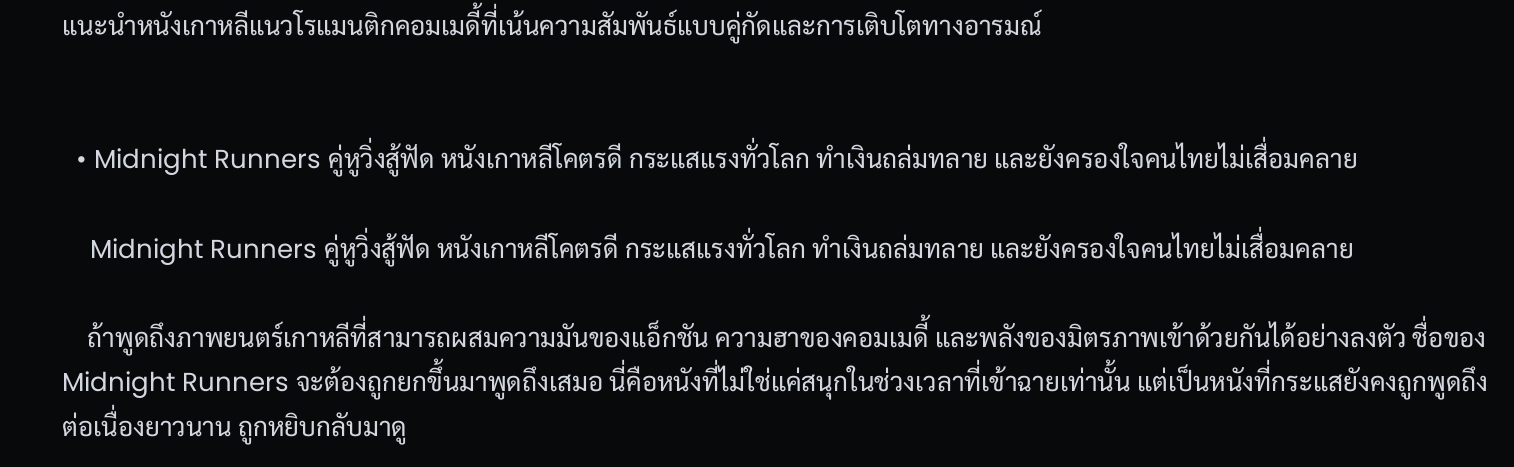แนะนำหนังเกาหลีแนวโรแมนติกคอมเมดี้ที่เน้นความสัมพันธ์แบบคู่กัดและการเติบโตทางอารมณ์


  • Midnight Runners คู่หูวิ่งสู้ฟัด หนังเกาหลีโคตรดี กระแสแรงทั่วโลก ทำเงินถล่มทลาย และยังครองใจคนไทยไม่เสื่อมคลาย

    Midnight Runners คู่หูวิ่งสู้ฟัด หนังเกาหลีโคตรดี กระแสแรงทั่วโลก ทำเงินถล่มทลาย และยังครองใจคนไทยไม่เสื่อมคลาย

    ถ้าพูดถึงภาพยนตร์เกาหลีที่สามารถผสมความมันของแอ็กชัน ความฮาของคอมเมดี้ และพลังของมิตรภาพเข้าด้วยกันได้อย่างลงตัว ชื่อของ Midnight Runners จะต้องถูกยกขึ้นมาพูดถึงเสมอ นี่คือหนังที่ไม่ใช่แค่สนุกในช่วงเวลาที่เข้าฉายเท่านั้น แต่เป็นหนังที่กระแสยังคงถูกพูดถึงต่อเนื่องยาวนาน ถูกหยิบกลับมาดู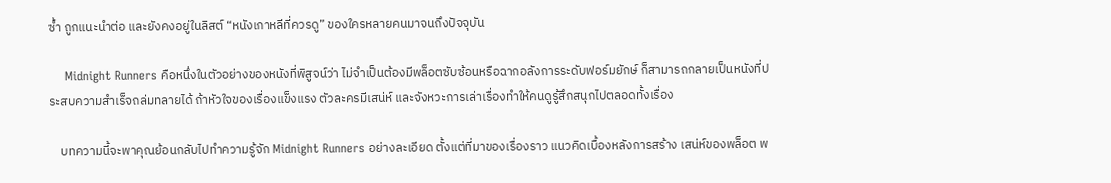ซ้ำ ถูกแนะนำต่อ และยังคงอยู่ในลิสต์ “หนังเกาหลีที่ควรดู” ของใครหลายคนมาจนถึงปัจจุบัน

    Midnight Runners คือหนึ่งในตัวอย่างของหนังที่พิสูจน์ว่า ไม่จำเป็นต้องมีพล็อตซับซ้อนหรือฉากอลังการระดับฟอร์มยักษ์ ก็สามารถกลายเป็นหนังที่ประสบความสำเร็จถล่มทลายได้ ถ้าหัวใจของเรื่องแข็งแรง ตัวละครมีเสน่ห์ และจังหวะการเล่าเรื่องทำให้คนดูรู้สึกสนุกไปตลอดทั้งเรื่อง

    บทความนี้จะพาคุณย้อนกลับไปทำความรู้จัก Midnight Runners อย่างละเอียด ตั้งแต่ที่มาของเรื่องราว แนวคิดเบื้องหลังการสร้าง เสน่ห์ของพล็อต พ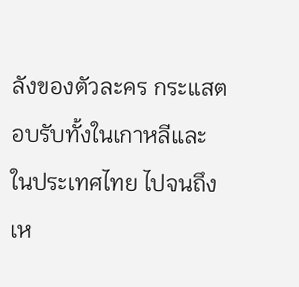ลังของตัวละคร กระแสตอบรับทั้งในเกาหลีและในประเทศไทย ไปจนถึงเห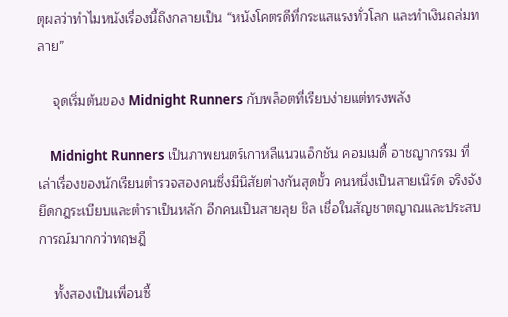ตุผลว่าทำไมหนังเรื่องนี้ถึงกลายเป็น “หนังโคตรดีที่กระแสแรงทั่วโลก และทำเงินถล่มทลาย”

    จุดเริ่มต้นของ Midnight Runners กับพล็อตที่เรียบง่ายแต่ทรงพลัง

    Midnight Runners เป็นภาพยนตร์เกาหลีแนวแอ็กชัน คอมเมดี้ อาชญากรรม ที่เล่าเรื่องของนักเรียนตำรวจสองคนซึ่งมีนิสัยต่างกันสุดขั้ว คนหนึ่งเป็นสายเนิร์ด จริงจัง ยึดกฎระเบียบและตำราเป็นหลัก อีกคนเป็นสายลุย ชิล เชื่อในสัญชาตญาณและประสบการณ์มากกว่าทฤษฎี

    ทั้งสองเป็นเพื่อนซี้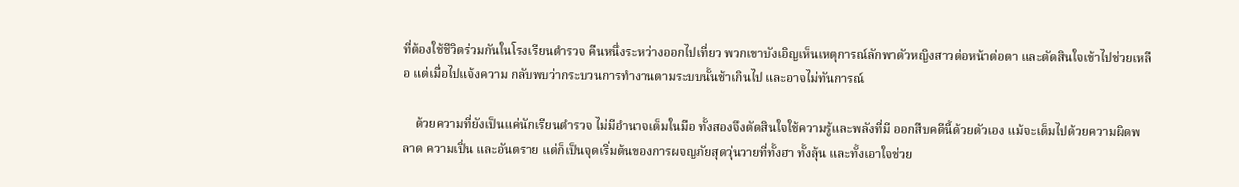ที่ต้องใช้ชีวิตร่วมกันในโรงเรียนตำรวจ คืนหนึ่งระหว่างออกไปเที่ยว พวกเขาบังเอิญเห็นเหตุการณ์ลักพาตัวหญิงสาวต่อหน้าต่อตา และตัดสินใจเข้าไปช่วยเหลือ แต่เมื่อไปแจ้งความ กลับพบว่ากระบวนการทำงานตามระบบนั้นช้าเกินไป และอาจไม่ทันการณ์

    ด้วยความที่ยังเป็นแค่นักเรียนตำรวจ ไม่มีอำนาจเต็มในมือ ทั้งสองจึงตัดสินใจใช้ความรู้และพลังที่มี ออกสืบคดีนี้ด้วยตัวเอง แม้จะเต็มไปด้วยความผิดพลาด ความเปิ่น และอันตราย แต่ก็เป็นจุดเริ่มต้นของการผจญภัยสุดวุ่นวายที่ทั้งฮา ทั้งลุ้น และทั้งเอาใจช่วย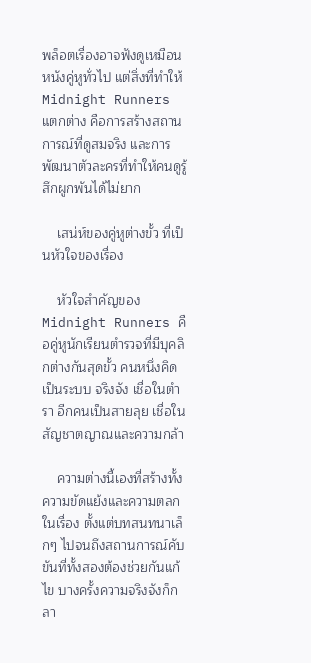พล็อตเรื่องอาจฟังดูเหมือนหนังคู่หูทั่วไป แต่สิ่งที่ทำให้ Midnight Runners แตกต่าง คือการสร้างสถานการณ์ที่ดูสมจริง และการพัฒนาตัวละครที่ทำให้คนดูรู้สึกผูกพันได้ไม่ยาก

    เสน่ห์ของคู่หูต่างขั้ว ที่เป็นหัวใจของเรื่อง

    หัวใจสำคัญของ Midnight Runners คือคู่หูนักเรียนตำรวจที่มีบุคลิกต่างกันสุดขั้ว คนหนึ่งคิดเป็นระบบ จริงจัง เชื่อในตำรา อีกคนเป็นสายลุย เชื่อในสัญชาตญาณและความกล้า

    ความต่างนี้เองที่สร้างทั้งความขัดแย้งและความตลกในเรื่อง ตั้งแต่บทสนทนาเล็กๆ ไปจนถึงสถานการณ์คับขันที่ทั้งสองต้องช่วยกันแก้ไข บางครั้งความจริงจังก็กลา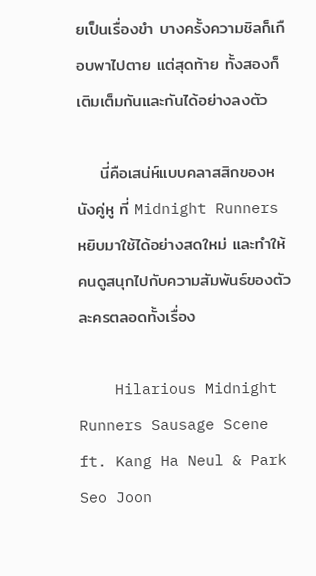ยเป็นเรื่องขำ บางครั้งความชิลก็เกือบพาไปตาย แต่สุดท้าย ทั้งสองก็เติมเต็มกันและกันได้อย่างลงตัว

    นี่คือเสน่ห์แบบคลาสสิกของหนังคู่หู ที่ Midnight Runners หยิบมาใช้ได้อย่างสดใหม่ และทำให้คนดูสนุกไปกับความสัมพันธ์ของตัวละครตลอดทั้งเรื่อง

    Hilarious Midnight Runners Sausage Scene ft. Kang Ha Neul & Park Seo Joon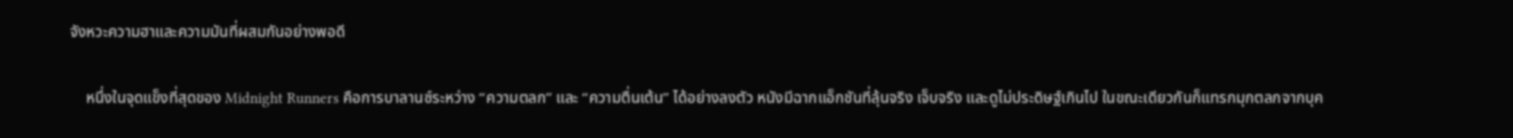จังหวะความฮาและความมันที่ผสมกันอย่างพอดี

    หนึ่งในจุดแข็งที่สุดของ Midnight Runners คือการบาลานซ์ระหว่าง “ความตลก” และ “ความตื่นเต้น” ได้อย่างลงตัว หนังมีฉากแอ็กชันที่ลุ้นจริง เจ็บจริง และดูไม่ประดิษฐ์เกินไป ในขณะเดียวกันก็แทรกมุกตลกจากบุค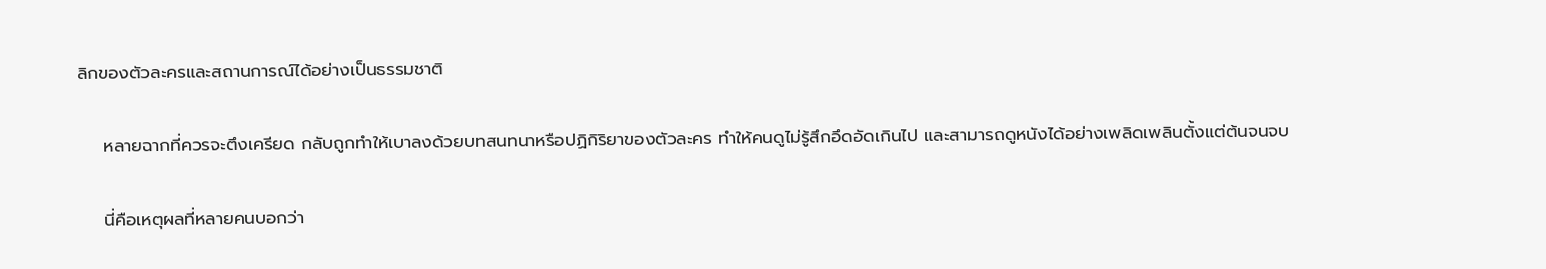ลิกของตัวละครและสถานการณ์ได้อย่างเป็นธรรมชาติ

    หลายฉากที่ควรจะตึงเครียด กลับถูกทำให้เบาลงด้วยบทสนทนาหรือปฏิกิริยาของตัวละคร ทำให้คนดูไม่รู้สึกอึดอัดเกินไป และสามารถดูหนังได้อย่างเพลิดเพลินตั้งแต่ต้นจนจบ

    นี่คือเหตุผลที่หลายคนบอกว่า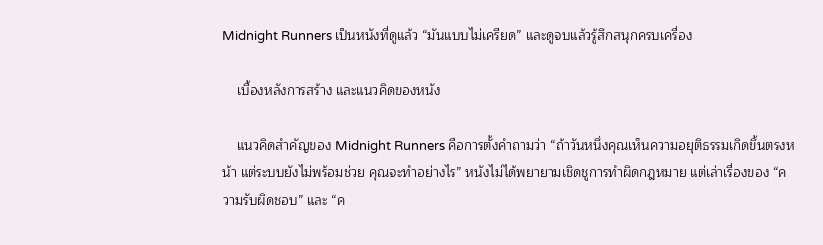Midnight Runners เป็นหนังที่ดูแล้ว “มันแบบไม่เครียด” และดูจบแล้วรู้สึกสนุกครบเครื่อง

    เบื้องหลังการสร้าง และแนวคิดของหนัง

    แนวคิดสำคัญของ Midnight Runners คือการตั้งคำถามว่า “ถ้าวันหนึ่งคุณเห็นความอยุติธรรมเกิดขึ้นตรงหน้า แต่ระบบยังไม่พร้อมช่วย คุณจะทำอย่างไร” หนังไม่ได้พยายามเชิดชูการทำผิดกฎหมาย แต่เล่าเรื่องของ “ความรับผิดชอบ” และ “ค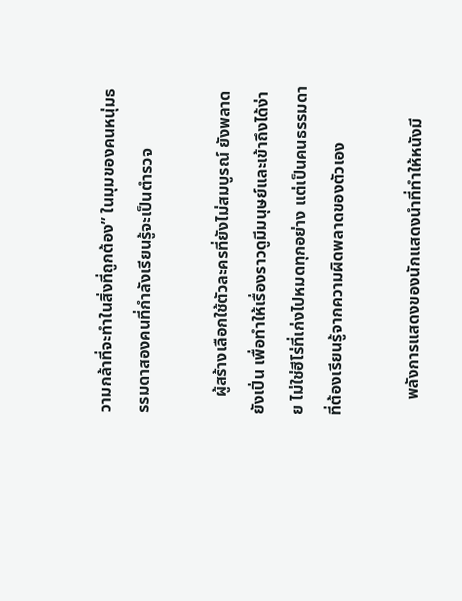วามกล้าที่จะทำในสิ่งที่ถูกต้อง” ในมุมของคนหนุ่มธรรมดาสองคนที่กำลังเรียนรู้จะเป็นตำรวจ

    ผู้สร้างเลือกใช้ตัวละครที่ยังไม่สมบูรณ์ ยังพลาด ยังเปิ่น เพื่อทำให้เรื่องราวดูมีมนุษย์และเข้าถึงได้ง่าย ไม่ใช่ฮีโร่ที่เก่งไปหมดทุกอย่าง แต่เป็นคนธรรมดาที่ต้องเรียนรู้จากความผิดพลาดของตัวเอง

    พลังการแสดงของนักแสดงนำที่ทำให้หนังมี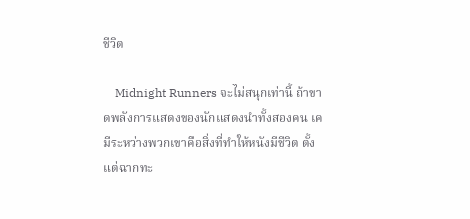ชีวิต

    Midnight Runners จะไม่สนุกเท่านี้ ถ้าขาดพลังการแสดงของนักแสดงนำทั้งสองคน เคมีระหว่างพวกเขาคือสิ่งที่ทำให้หนังมีชีวิต ตั้งแต่ฉากทะ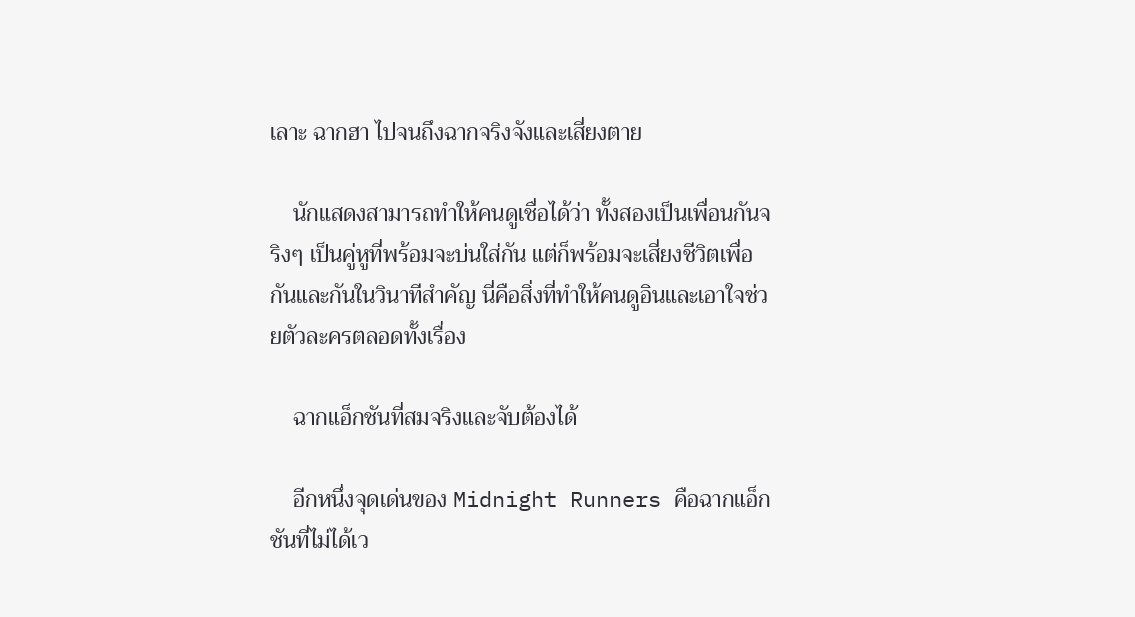เลาะ ฉากฮา ไปจนถึงฉากจริงจังและเสี่ยงตาย

    นักแสดงสามารถทำให้คนดูเชื่อได้ว่า ทั้งสองเป็นเพื่อนกันจริงๆ เป็นคู่หูที่พร้อมจะบ่นใส่กัน แต่ก็พร้อมจะเสี่ยงชีวิตเพื่อกันและกันในวินาทีสำคัญ นี่คือสิ่งที่ทำให้คนดูอินและเอาใจช่วยตัวละครตลอดทั้งเรื่อง

    ฉากแอ็กชันที่สมจริงและจับต้องได้

    อีกหนึ่งจุดเด่นของ Midnight Runners คือฉากแอ็กชันที่ไม่ได้เว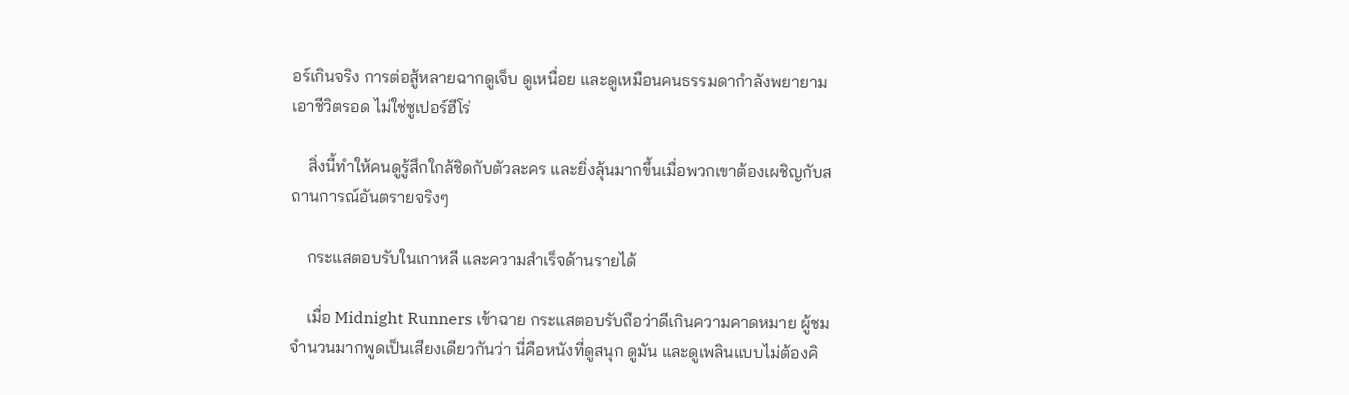อร์เกินจริง การต่อสู้หลายฉากดูเจ็บ ดูเหนื่อย และดูเหมือนคนธรรมดากำลังพยายามเอาชีวิตรอด ไม่ใช่ซูเปอร์ฮีโร่

    สิ่งนี้ทำให้คนดูรู้สึกใกล้ชิดกับตัวละคร และยิ่งลุ้นมากขึ้นเมื่อพวกเขาต้องเผชิญกับสถานการณ์อันตรายจริงๆ

    กระแสตอบรับในเกาหลี และความสำเร็จด้านรายได้

    เมื่อ Midnight Runners เข้าฉาย กระแสตอบรับถือว่าดีเกินความคาดหมาย ผู้ชมจำนวนมากพูดเป็นเสียงเดียวกันว่า นี่คือหนังที่ดูสนุก ดูมัน และดูเพลินแบบไม่ต้องคิ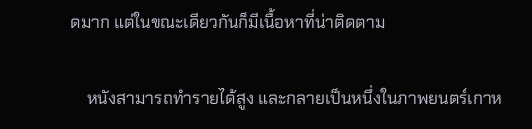ดมาก แต่ในขณะเดียวกันก็มีเนื้อหาที่น่าติดตาม

    หนังสามารถทำรายได้สูง และกลายเป็นหนึ่งในภาพยนตร์เกาห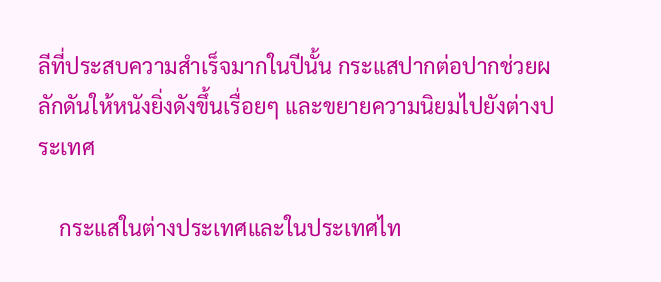ลีที่ประสบความสำเร็จมากในปีนั้น กระแสปากต่อปากช่วยผลักดันให้หนังยิ่งดังขึ้นเรื่อยๆ และขยายความนิยมไปยังต่างประเทศ

    กระแสในต่างประเทศและในประเทศไท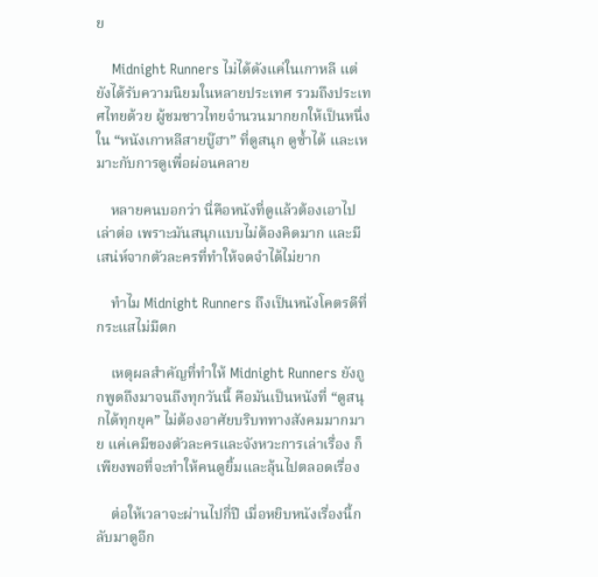ย

    Midnight Runners ไม่ได้ดังแค่ในเกาหลี แต่ยังได้รับความนิยมในหลายประเทศ รวมถึงประเทศไทยด้วย ผู้ชมชาวไทยจำนวนมากยกให้เป็นหนึ่งใน “หนังเกาหลีสายบู๊ฮา” ที่ดูสนุก ดูซ้ำได้ และเหมาะกับการดูเพื่อผ่อนคลาย

    หลายคนบอกว่า นี่คือหนังที่ดูแล้วต้องเอาไปเล่าต่อ เพราะมันสนุกแบบไม่ต้องคิดมาก และมีเสน่ห์จากตัวละครที่ทำให้จดจำได้ไม่ยาก

    ทำไม Midnight Runners ถึงเป็นหนังโคตรดีที่กระแสไม่มีตก

    เหตุผลสำคัญที่ทำให้ Midnight Runners ยังถูกพูดถึงมาจนถึงทุกวันนี้ คือมันเป็นหนังที่ “ดูสนุกได้ทุกยุค” ไม่ต้องอาศัยบริบททางสังคมมากมาย แค่เคมีของตัวละครและจังหวะการเล่าเรื่อง ก็เพียงพอที่จะทำให้คนดูยิ้มและลุ้นไปตลอดเรื่อง

    ต่อให้เวลาจะผ่านไปกี่ปี เมื่อหยิบหนังเรื่องนี้กลับมาดูอีก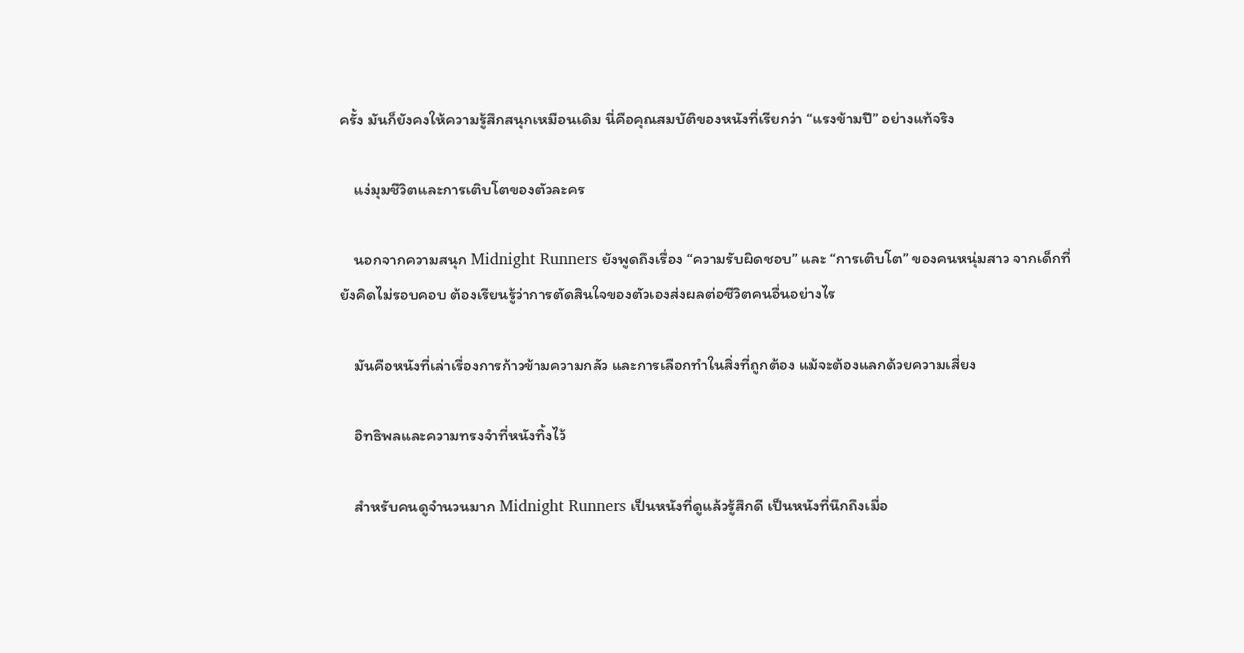ครั้ง มันก็ยังคงให้ความรู้สึกสนุกเหมือนเดิม นี่คือคุณสมบัติของหนังที่เรียกว่า “แรงข้ามปี” อย่างแท้จริง

    แง่มุมชีวิตและการเติบโตของตัวละคร

    นอกจากความสนุก Midnight Runners ยังพูดถึงเรื่อง “ความรับผิดชอบ” และ “การเติบโต” ของคนหนุ่มสาว จากเด็กที่ยังคิดไม่รอบคอบ ต้องเรียนรู้ว่าการตัดสินใจของตัวเองส่งผลต่อชีวิตคนอื่นอย่างไร

    มันคือหนังที่เล่าเรื่องการก้าวข้ามความกลัว และการเลือกทำในสิ่งที่ถูกต้อง แม้จะต้องแลกด้วยความเสี่ยง

    อิทธิพลและความทรงจำที่หนังทิ้งไว้

    สำหรับคนดูจำนวนมาก Midnight Runners เป็นหนังที่ดูแล้วรู้สึกดี เป็นหนังที่นึกถึงเมื่อ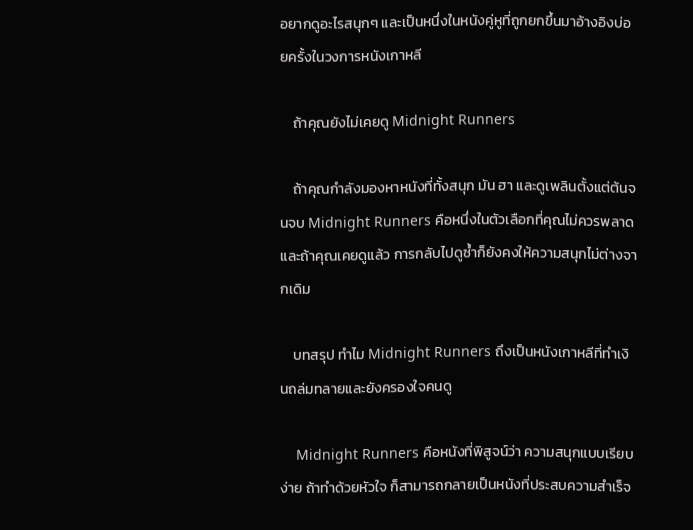อยากดูอะไรสนุกๆ และเป็นหนึ่งในหนังคู่หูที่ถูกยกขึ้นมาอ้างอิงบ่อยครั้งในวงการหนังเกาหลี

    ถ้าคุณยังไม่เคยดู Midnight Runners

    ถ้าคุณกำลังมองหาหนังที่ทั้งสนุก มัน ฮา และดูเพลินตั้งแต่ต้นจนจบ Midnight Runners คือหนึ่งในตัวเลือกที่คุณไม่ควรพลาด และถ้าคุณเคยดูแล้ว การกลับไปดูซ้ำก็ยังคงให้ความสนุกไม่ต่างจากเดิม

    บทสรุป ทำไม Midnight Runners ถึงเป็นหนังเกาหลีที่ทำเงินถล่มทลายและยังครองใจคนดู

    Midnight Runners คือหนังที่พิสูจน์ว่า ความสนุกแบบเรียบง่าย ถ้าทำด้วยหัวใจ ก็สามารถกลายเป็นหนังที่ประสบความสำเร็จ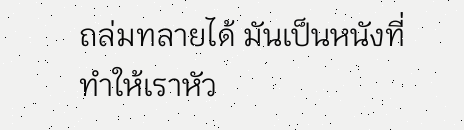ถล่มทลายได้ มันเป็นหนังที่ทำให้เราหัว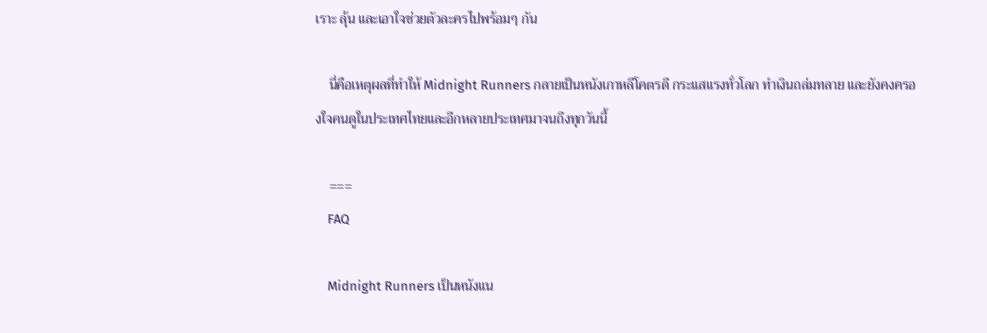เราะ ลุ้น และเอาใจช่วยตัวละครไปพร้อมๆ กัน

    นี่คือเหตุผลที่ทำให้ Midnight Runners กลายเป็นหนังเกาหลีโคตรดี กระแสแรงทั่วโลก ทำเงินถล่มทลาย และยังคงครองใจคนดูในประเทศไทยและอีกหลายประเทศมาจนถึงทุกวันนี้

    ===
    FAQ

    Midnight Runners เป็นหนังแน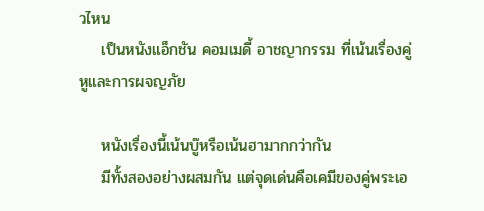วไหน
    เป็นหนังแอ็กชัน คอมเมดี้ อาชญากรรม ที่เน้นเรื่องคู่หูและการผจญภัย

    หนังเรื่องนี้เน้นบู๊หรือเน้นฮามากกว่ากัน
    มีทั้งสองอย่างผสมกัน แต่จุดเด่นคือเคมีของคู่พระเอ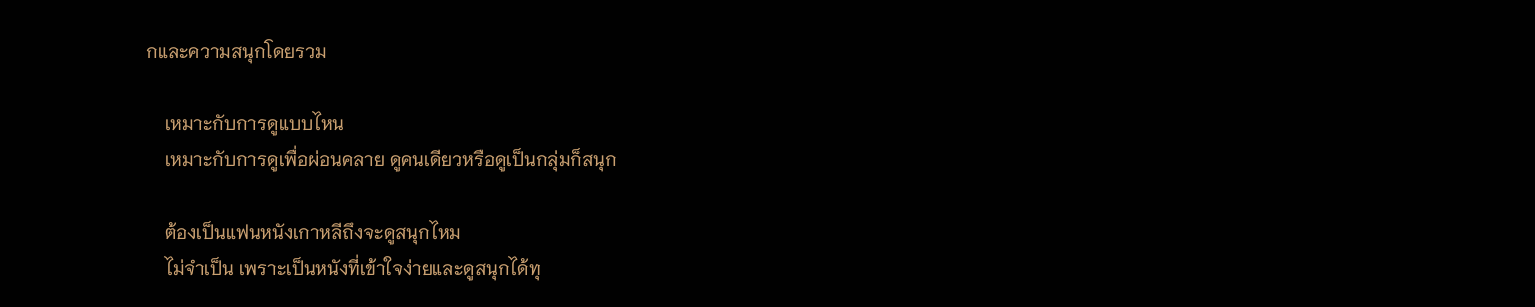กและความสนุกโดยรวม

    เหมาะกับการดูแบบไหน
    เหมาะกับการดูเพื่อผ่อนคลาย ดูคนเดียวหรือดูเป็นกลุ่มก็สนุก

    ต้องเป็นแฟนหนังเกาหลีถึงจะดูสนุกไหม
    ไม่จำเป็น เพราะเป็นหนังที่เข้าใจง่ายและดูสนุกได้ทุ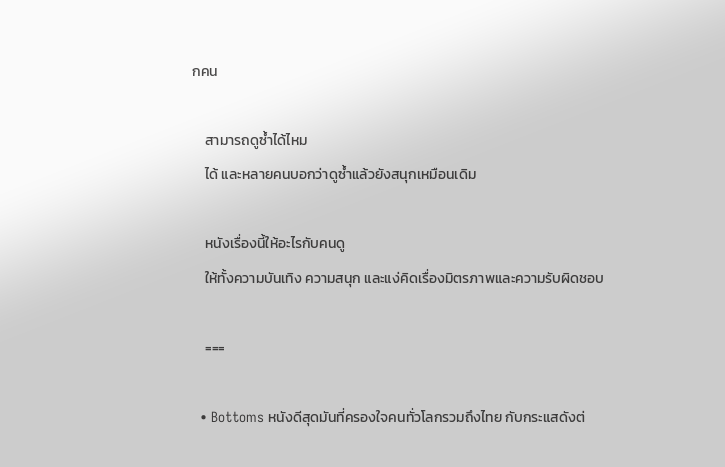กคน

    สามารถดูซ้ำได้ไหม
    ได้ และหลายคนบอกว่าดูซ้ำแล้วยังสนุกเหมือนเดิม

    หนังเรื่องนี้ให้อะไรกับคนดู
    ให้ทั้งความบันเทิง ความสนุก และแง่คิดเรื่องมิตรภาพและความรับผิดชอบ

    ===

  • Bottoms หนังดีสุดมันที่ครองใจคนทั่วโลกรวมถึงไทย กับกระแสดังต่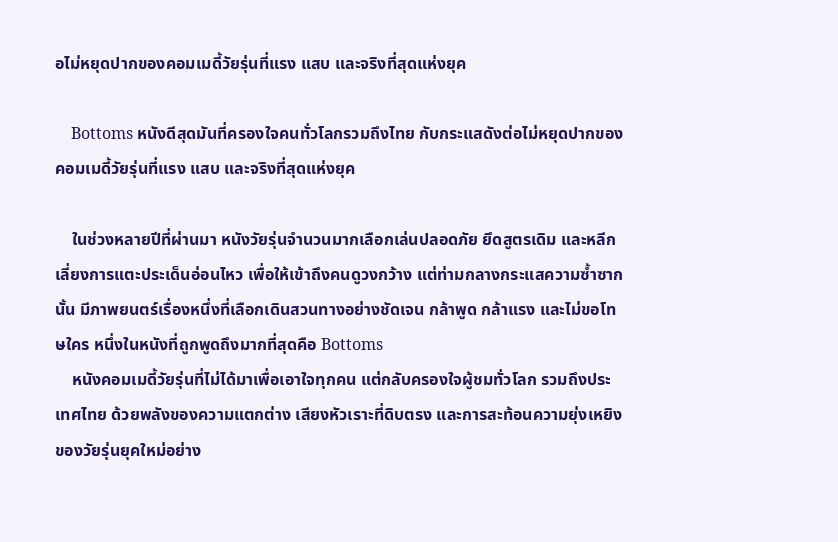อไม่หยุดปากของคอมเมดี้วัยรุ่นที่แรง แสบ และจริงที่สุดแห่งยุค

    Bottoms หนังดีสุดมันที่ครองใจคนทั่วโลกรวมถึงไทย กับกระแสดังต่อไม่หยุดปากของคอมเมดี้วัยรุ่นที่แรง แสบ และจริงที่สุดแห่งยุค

    ในช่วงหลายปีที่ผ่านมา หนังวัยรุ่นจำนวนมากเลือกเล่นปลอดภัย ยึดสูตรเดิม และหลีกเลี่ยงการแตะประเด็นอ่อนไหว เพื่อให้เข้าถึงคนดูวงกว้าง แต่ท่ามกลางกระแสความซ้ำซากนั้น มีภาพยนตร์เรื่องหนึ่งที่เลือกเดินสวนทางอย่างชัดเจน กล้าพูด กล้าแรง และไม่ขอโทษใคร หนึ่งในหนังที่ถูกพูดถึงมากที่สุดคือ Bottoms
    หนังคอมเมดี้วัยรุ่นที่ไม่ได้มาเพื่อเอาใจทุกคน แต่กลับครองใจผู้ชมทั่วโลก รวมถึงประเทศไทย ด้วยพลังของความแตกต่าง เสียงหัวเราะที่ดิบตรง และการสะท้อนความยุ่งเหยิงของวัยรุ่นยุคใหม่อย่าง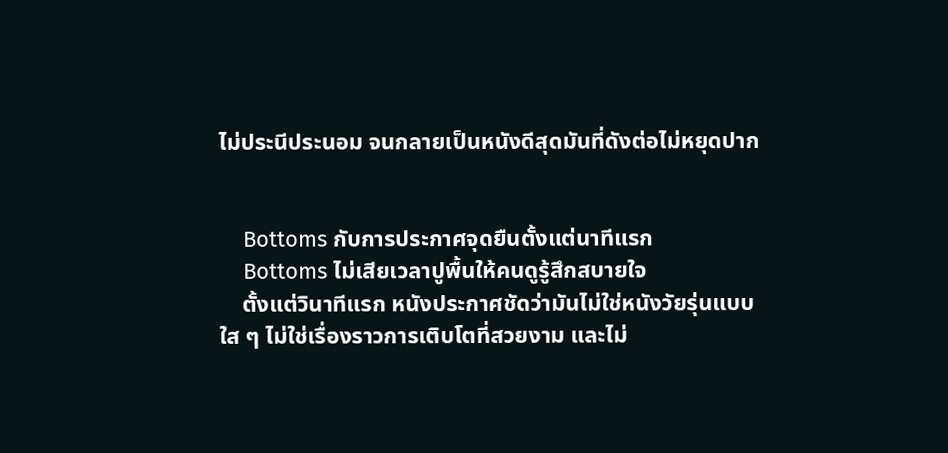ไม่ประนีประนอม จนกลายเป็นหนังดีสุดมันที่ดังต่อไม่หยุดปาก


    Bottoms กับการประกาศจุดยืนตั้งแต่นาทีแรก
    Bottoms ไม่เสียเวลาปูพื้นให้คนดูรู้สึกสบายใจ
    ตั้งแต่วินาทีแรก หนังประกาศชัดว่ามันไม่ใช่หนังวัยรุ่นแบบใส ๆ ไม่ใช่เรื่องราวการเติบโตที่สวยงาม และไม่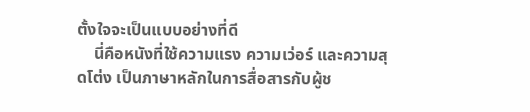ตั้งใจจะเป็นแบบอย่างที่ดี
    นี่คือหนังที่ใช้ความแรง ความเว่อร์ และความสุดโต่ง เป็นภาษาหลักในการสื่อสารกับผู้ช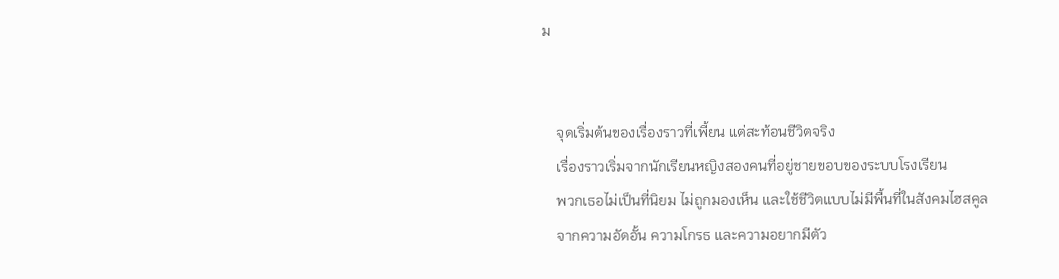ม


    จุดเริ่มต้นของเรื่องราวที่เพี้ยน แต่สะท้อนชีวิตจริง
    เรื่องราวเริ่มจากนักเรียนหญิงสองคนที่อยู่ชายขอบของระบบโรงเรียน
    พวกเธอไม่เป็นที่นิยม ไม่ถูกมองเห็น และใช้ชีวิตแบบไม่มีพื้นที่ในสังคมไฮสคูล
    จากความอัดอั้น ความโกรธ และความอยากมีตัว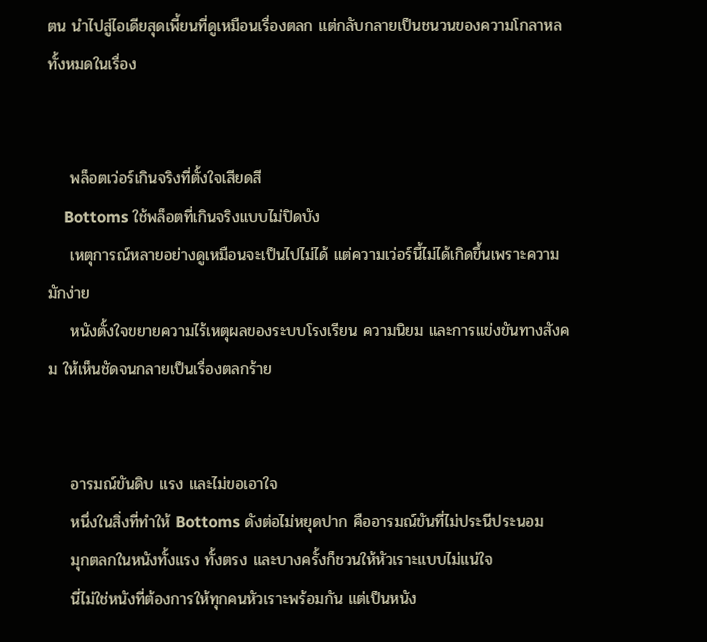ตน นำไปสู่ไอเดียสุดเพี้ยนที่ดูเหมือนเรื่องตลก แต่กลับกลายเป็นชนวนของความโกลาหลทั้งหมดในเรื่อง


    พล็อตเว่อร์เกินจริงที่ตั้งใจเสียดสี
    Bottoms ใช้พล็อตที่เกินจริงแบบไม่ปิดบัง
    เหตุการณ์หลายอย่างดูเหมือนจะเป็นไปไม่ได้ แต่ความเว่อร์นี้ไม่ได้เกิดขึ้นเพราะความมักง่าย
    หนังตั้งใจขยายความไร้เหตุผลของระบบโรงเรียน ความนิยม และการแข่งขันทางสังคม ให้เห็นชัดจนกลายเป็นเรื่องตลกร้าย


    อารมณ์ขันดิบ แรง และไม่ขอเอาใจ
    หนึ่งในสิ่งที่ทำให้ Bottoms ดังต่อไม่หยุดปาก คืออารมณ์ขันที่ไม่ประนีประนอม
    มุกตลกในหนังทั้งแรง ทั้งตรง และบางครั้งก็ชวนให้หัวเราะแบบไม่แน่ใจ
    นี่ไม่ใช่หนังที่ต้องการให้ทุกคนหัวเราะพร้อมกัน แต่เป็นหนัง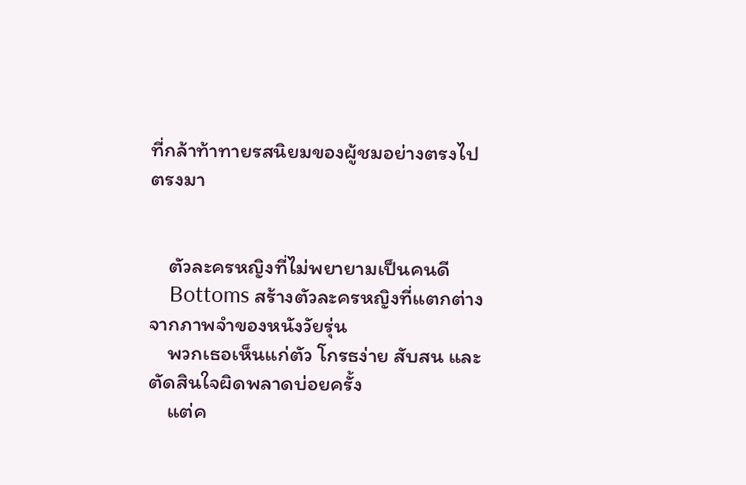ที่กล้าท้าทายรสนิยมของผู้ชมอย่างตรงไปตรงมา


    ตัวละครหญิงที่ไม่พยายามเป็นคนดี
    Bottoms สร้างตัวละครหญิงที่แตกต่างจากภาพจำของหนังวัยรุ่น
    พวกเธอเห็นแก่ตัว โกรธง่าย สับสน และตัดสินใจผิดพลาดบ่อยครั้ง
    แต่ค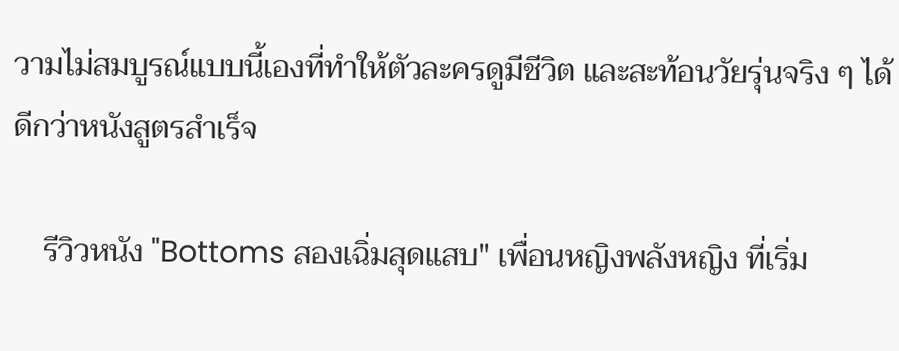วามไม่สมบูรณ์แบบนี้เองที่ทำให้ตัวละครดูมีชีวิต และสะท้อนวัยรุ่นจริง ๆ ได้ดีกว่าหนังสูตรสำเร็จ

    รีวิวหนัง "Bottoms สองเฉิ่มสุดแสบ" เพื่อนหญิงพลังหญิง ที่เริ่ม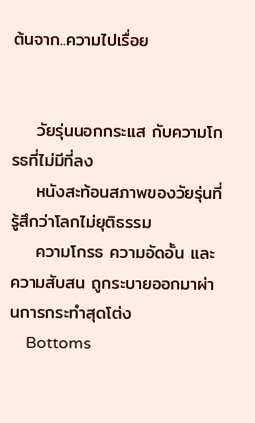ต้นจาก..ความไปเรื่อย


    วัยรุ่นนอกกระแส กับความโกรธที่ไม่มีที่ลง
    หนังสะท้อนสภาพของวัยรุ่นที่รู้สึกว่าโลกไม่ยุติธรรม
    ความโกรธ ความอัดอั้น และความสับสน ถูกระบายออกมาผ่านการกระทำสุดโต่ง
    Bottoms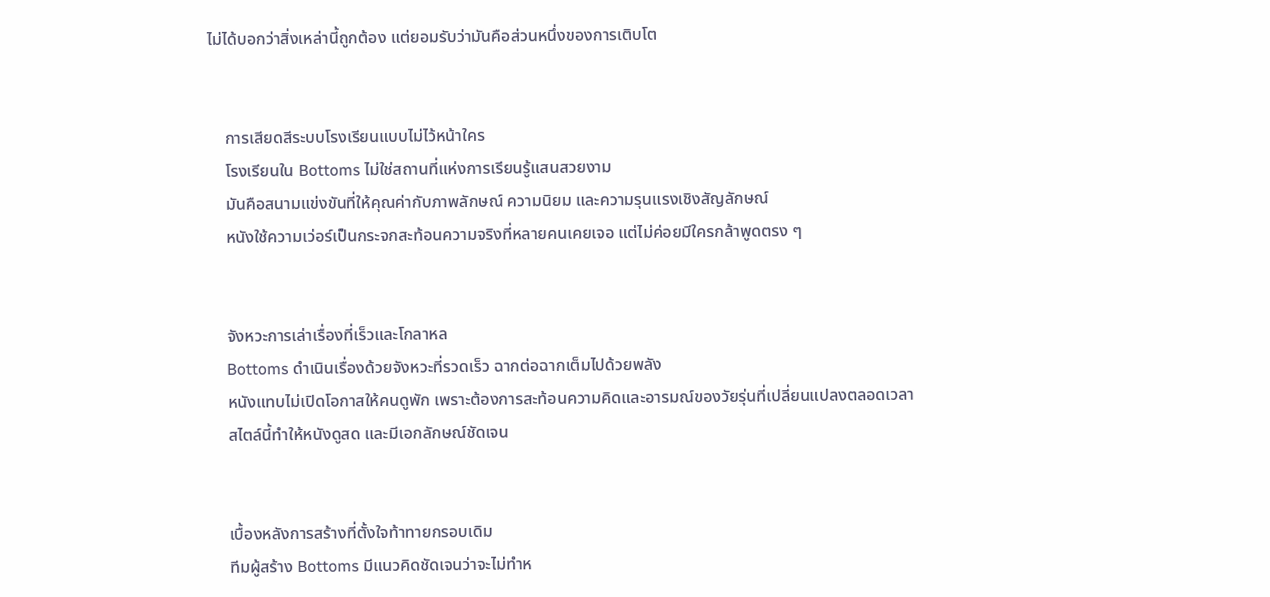ไม่ได้บอกว่าสิ่งเหล่านี้ถูกต้อง แต่ยอมรับว่ามันคือส่วนหนึ่งของการเติบโต


    การเสียดสีระบบโรงเรียนแบบไม่ไว้หน้าใคร
    โรงเรียนใน Bottoms ไม่ใช่สถานที่แห่งการเรียนรู้แสนสวยงาม
    มันคือสนามแข่งขันที่ให้คุณค่ากับภาพลักษณ์ ความนิยม และความรุนแรงเชิงสัญลักษณ์
    หนังใช้ความเว่อร์เป็นกระจกสะท้อนความจริงที่หลายคนเคยเจอ แต่ไม่ค่อยมีใครกล้าพูดตรง ๆ


    จังหวะการเล่าเรื่องที่เร็วและโกลาหล
    Bottoms ดำเนินเรื่องด้วยจังหวะที่รวดเร็ว ฉากต่อฉากเต็มไปด้วยพลัง
    หนังแทบไม่เปิดโอกาสให้คนดูพัก เพราะต้องการสะท้อนความคิดและอารมณ์ของวัยรุ่นที่เปลี่ยนแปลงตลอดเวลา
    สไตล์นี้ทำให้หนังดูสด และมีเอกลักษณ์ชัดเจน


    เบื้องหลังการสร้างที่ตั้งใจท้าทายกรอบเดิม
    ทีมผู้สร้าง Bottoms มีแนวคิดชัดเจนว่าจะไม่ทำห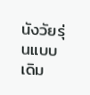นังวัยรุ่นแบบเดิม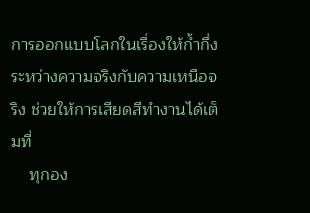การออกแบบโลกในเรื่องให้ก้ำกึ่งระหว่างความจริงกับความเหนือจริง ช่วยให้การเสียดสีทำงานได้เต็มที่
    ทุกอง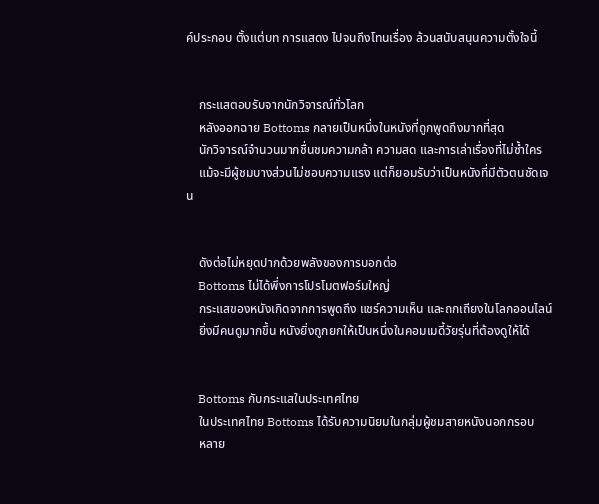ค์ประกอบ ตั้งแต่บท การแสดง ไปจนถึงโทนเรื่อง ล้วนสนับสนุนความตั้งใจนี้


    กระแสตอบรับจากนักวิจารณ์ทั่วโลก
    หลังออกฉาย Bottoms กลายเป็นหนึ่งในหนังที่ถูกพูดถึงมากที่สุด
    นักวิจารณ์จำนวนมากชื่นชมความกล้า ความสด และการเล่าเรื่องที่ไม่ซ้ำใคร
    แม้จะมีผู้ชมบางส่วนไม่ชอบความแรง แต่ก็ยอมรับว่าเป็นหนังที่มีตัวตนชัดเจน


    ดังต่อไม่หยุดปากด้วยพลังของการบอกต่อ
    Bottoms ไม่ได้พึ่งการโปรโมตฟอร์มใหญ่
    กระแสของหนังเกิดจากการพูดถึง แชร์ความเห็น และถกเถียงในโลกออนไลน์
    ยิ่งมีคนดูมากขึ้น หนังยิ่งถูกยกให้เป็นหนึ่งในคอมเมดี้วัยรุ่นที่ต้องดูให้ได้


    Bottoms กับกระแสในประเทศไทย
    ในประเทศไทย Bottoms ได้รับความนิยมในกลุ่มผู้ชมสายหนังนอกกรอบ
    หลาย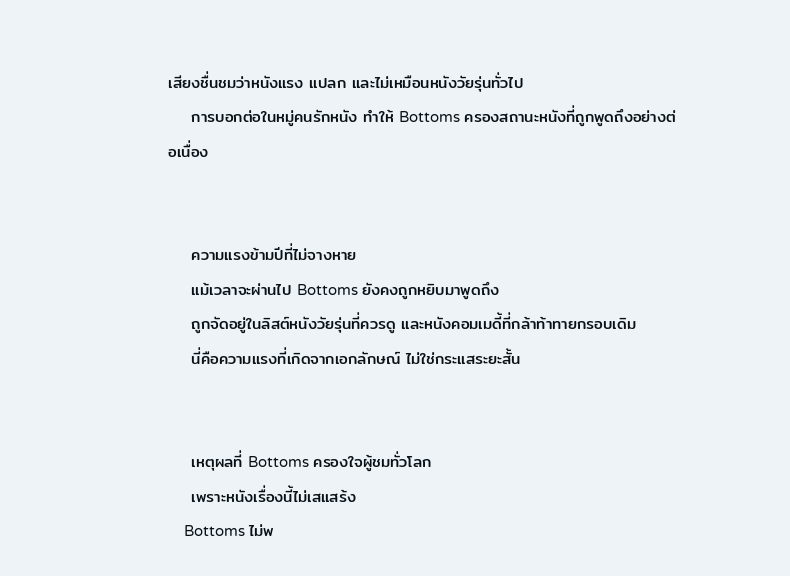เสียงชื่นชมว่าหนังแรง แปลก และไม่เหมือนหนังวัยรุ่นทั่วไป
    การบอกต่อในหมู่คนรักหนัง ทำให้ Bottoms ครองสถานะหนังที่ถูกพูดถึงอย่างต่อเนื่อง


    ความแรงข้ามปีที่ไม่จางหาย
    แม้เวลาจะผ่านไป Bottoms ยังคงถูกหยิบมาพูดถึง
    ถูกจัดอยู่ในลิสต์หนังวัยรุ่นที่ควรดู และหนังคอมเมดี้ที่กล้าท้าทายกรอบเดิม
    นี่คือความแรงที่เกิดจากเอกลักษณ์ ไม่ใช่กระแสระยะสั้น


    เหตุผลที่ Bottoms ครองใจผู้ชมทั่วโลก
    เพราะหนังเรื่องนี้ไม่เสแสร้ง
    Bottoms ไม่พ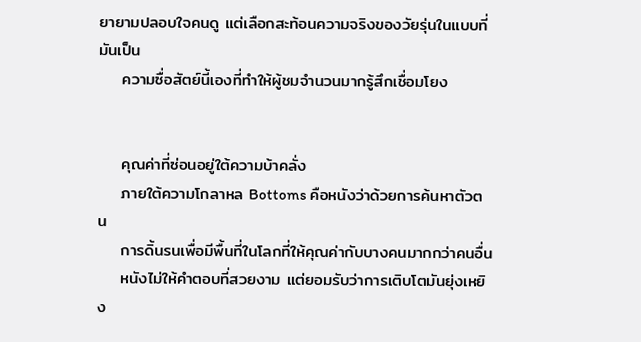ยายามปลอบใจคนดู แต่เลือกสะท้อนความจริงของวัยรุ่นในแบบที่มันเป็น
    ความซื่อสัตย์นี้เองที่ทำให้ผู้ชมจำนวนมากรู้สึกเชื่อมโยง


    คุณค่าที่ซ่อนอยู่ใต้ความบ้าคลั่ง
    ภายใต้ความโกลาหล Bottoms คือหนังว่าด้วยการค้นหาตัวตน
    การดิ้นรนเพื่อมีพื้นที่ในโลกที่ให้คุณค่ากับบางคนมากกว่าคนอื่น
    หนังไม่ให้คำตอบที่สวยงาม แต่ยอมรับว่าการเติบโตมันยุ่งเหยิง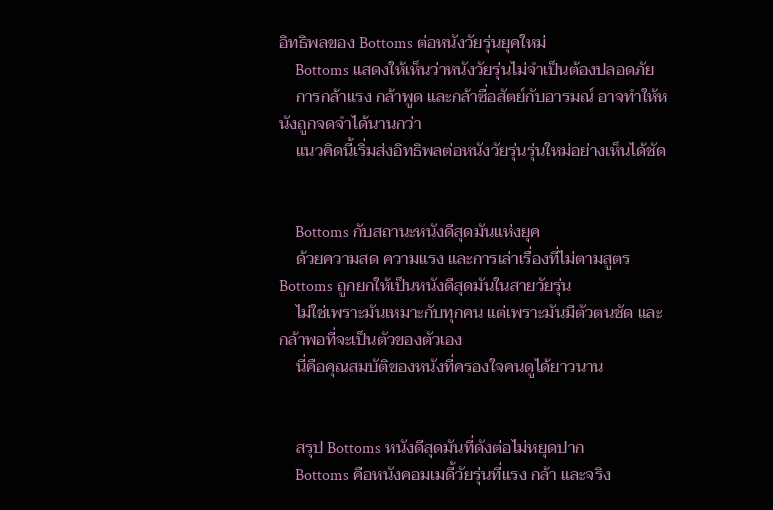อิทธิพลของ Bottoms ต่อหนังวัยรุ่นยุคใหม่
    Bottoms แสดงให้เห็นว่าหนังวัยรุ่นไม่จำเป็นต้องปลอดภัย
    การกล้าแรง กล้าพูด และกล้าซื่อสัตย์กับอารมณ์ อาจทำให้หนังถูกจดจำได้นานกว่า
    แนวคิดนี้เริ่มส่งอิทธิพลต่อหนังวัยรุ่นรุ่นใหม่อย่างเห็นได้ชัด


    Bottoms กับสถานะหนังดีสุดมันแห่งยุค
    ด้วยความสด ความแรง และการเล่าเรื่องที่ไม่ตามสูตร Bottoms ถูกยกให้เป็นหนังดีสุดมันในสายวัยรุ่น
    ไม่ใช่เพราะมันเหมาะกับทุกคน แต่เพราะมันมีตัวตนชัด และกล้าพอที่จะเป็นตัวของตัวเอง
    นี่คือคุณสมบัติของหนังที่ครองใจคนดูได้ยาวนาน


    สรุป Bottoms หนังดีสุดมันที่ดังต่อไม่หยุดปาก
    Bottoms คือหนังคอมเมดี้วัยรุ่นที่แรง กล้า และจริง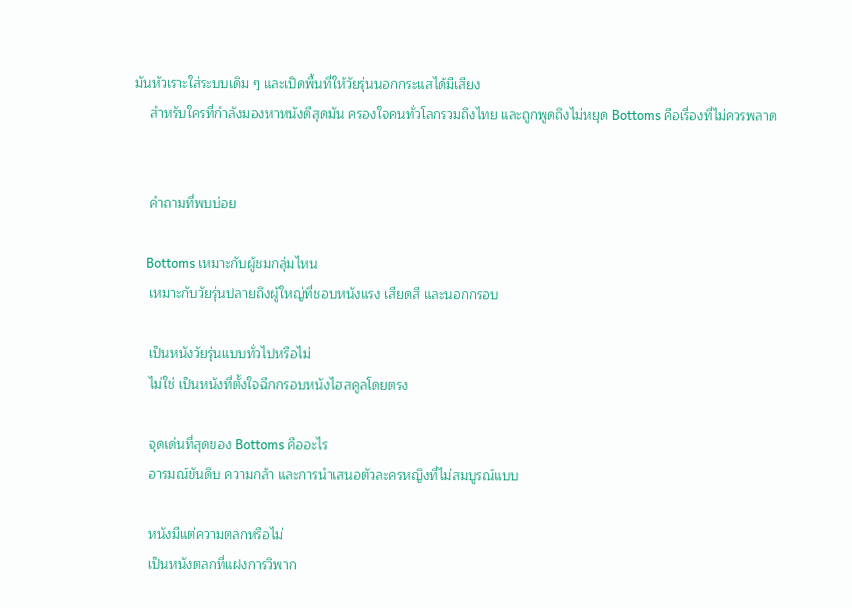มันหัวเราะใส่ระบบเดิม ๆ และเปิดพื้นที่ให้วัยรุ่นนอกกระแสได้มีเสียง
    สำหรับใครที่กำลังมองหาหนังดีสุดมัน ครองใจคนทั่วโลกรวมถึงไทย และถูกพูดถึงไม่หยุด Bottoms คือเรื่องที่ไม่ควรพลาด


    คำถามที่พบบ่อย

    Bottoms เหมาะกับผู้ชมกลุ่มไหน
    เหมาะกับวัยรุ่นปลายถึงผู้ใหญ่ที่ชอบหนังแรง เสียดสี และนอกกรอบ

    เป็นหนังวัยรุ่นแบบทั่วไปหรือไม่
    ไม่ใช่ เป็นหนังที่ตั้งใจฉีกกรอบหนังไฮสคูลโดยตรง

    จุดเด่นที่สุดของ Bottoms คืออะไร
    อารมณ์ขันดิบ ความกล้า และการนำเสนอตัวละครหญิงที่ไม่สมบูรณ์แบบ

    หนังมีแต่ความตลกหรือไม่
    เป็นหนังตลกที่แฝงการวิพาก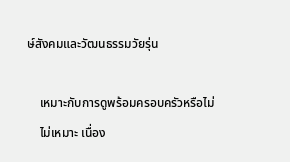ษ์สังคมและวัฒนธรรมวัยรุ่น

    เหมาะกับการดูพร้อมครอบครัวหรือไม่
    ไม่เหมาะ เนื่อง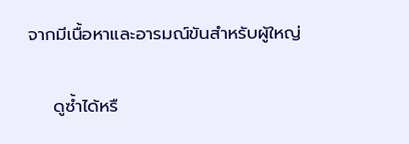จากมีเนื้อหาและอารมณ์ขันสำหรับผู้ใหญ่

    ดูซ้ำได้หรื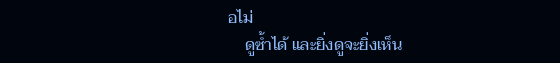อไม่
    ดูซ้ำได้ และยิ่งดูจะยิ่งเห็น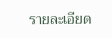รายละเอียด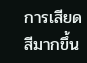การเสียดสีมากขึ้น